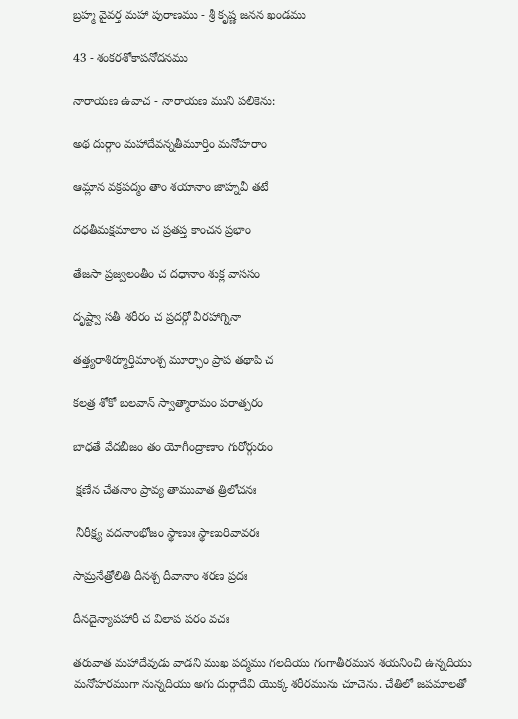బ్రహ్మ వైవర్త మహా పురాణము - శ్రీ కృష్ణ జనన ఖండము

43 - శంకరశోకాపనోదనము

నారాయణ ఉవాచ - నారాయణ ముని పలికెను:

అథ దుర్గాం మహాదేవన్నతీమూర్తిం మనోహరాం

ఆమ్లాన వక్రపద్మం తాం శయానాం జాహ్నవీ తటే

దధతీమక్షమాలాం చ ప్రతప్త కాంచన ప్రభాం

తేజసా ప్రజ్వలంతీం చ దధానాం శుక్ల వాససం

దృష్ట్వా సతీ శరీరం చ ప్రదర్గో వీరహాగ్నినా

తత్త్యరాశిర్మూర్తిమాంశ్చ మూర్ఛాం ప్రాప తథాపి చ

కలత్ర శోకో బలవాన్ స్వాత్మారామం పరాత్పరం

బాధతే వేదబీజం తం యోగీంద్రాణాం గురోర్గురుం

 క్షణేన చేతనాం ప్రావ్య తామువాత త్రిలోచనః

 నీరీక్ష్య వదనాంభోజం స్థాణుః స్థాణురివావరః

సామ్రనేత్రోలితి దీనశ్చ దీవానాం శరణ ప్రదః

దీనదైన్యాపహారీ చ విలాప పరం వచః

తరువాత మహాదేవుడు వాడని ముఖ పద్మము గలదియు గంగాతీరమున శయనించి ఉన్నదియు మనోహరముగా నున్నదియు అగు దుర్గాదేవి యొక్క శరీరమును చూచెను. చేతిలో జపమాలతో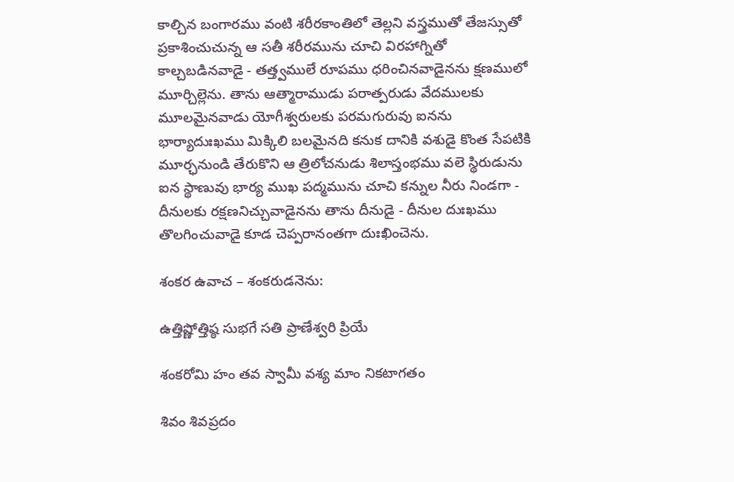కాల్చిన బంగారము వంటి శరీరకాంతిలో తెల్లని వస్త్రముతో తేజస్సుతో ప్రకాశించుచున్న ఆ సతీ శరీరమును చూచి విరహాగ్నితో కాల్చబడినవాడై - తత్త్వములే రూపము ధరించినవాడైనను క్షణములో మూర్చిల్లెను. తాను ఆత్మారాముడు పరాత్పరుడు వేదములకు మూలమైనవాడు యోగీశ్వరులకు పరమగురువు ఐనను భార్యాదుఃఖము మిక్కిలి బలమైనది కనుక దానికి వశుడై కొంత సేపటికి మూర్ఛనుండి తేరుకొని ఆ త్రిలోచనుడు శిలాస్తంభము వలె స్థిరుడును ఐన స్థాణువు భార్య ముఖ పద్మమును చూచి కన్నుల నీరు నిండగా - దీనులకు రక్షణనిచ్చువాడైనను తాను దీనుడై - దీనుల దుఃఖము తొలగించువాడై కూడ చెప్పరానంతగా దుఃఖించెను.

శంకర ఉవాచ – శంకరుడనెను:

ఉత్తిష్ణోత్తిష్ఠ సుభగే సతి ప్రాణేశ్వరి ప్రియే

శంకరోమి హం తవ స్వామీ వశ్య మాం నికటాగతం

శివం శివప్రదం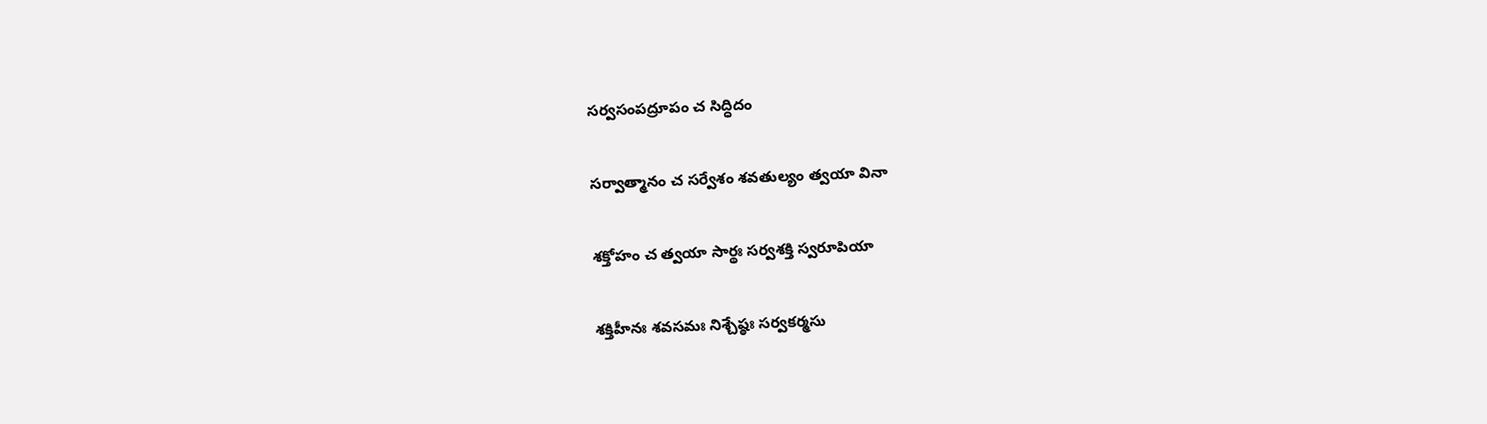సర్వసంపద్రూపం చ సిద్ధిదం

సర్వాత్మానం చ సర్వేశం శవతుల్యం త్వయా వినా

శక్తోహం చ త్వయా సార్థః సర్వశక్తి స్వరూపియా

శక్తిహీనః శవసమః నిశ్చేష్ఠః సర్వకర్మసు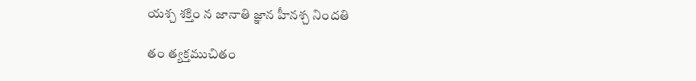యశ్చ శక్తిం న జానాతి జ్ఞాన హీనశ్చ నిందతి

తం త్యక్తముచితం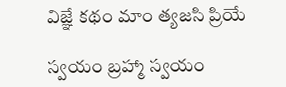విజ్ఞే కథం మాం త్యజసి ప్రియే

స్వయం బ్రహ్మా స్వయం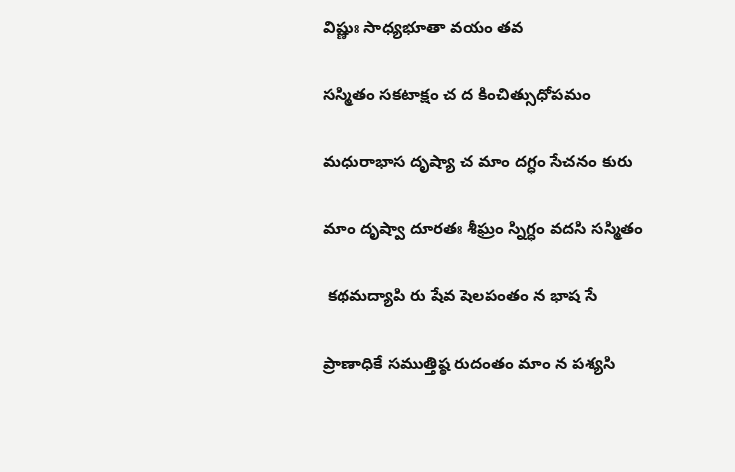విష్ణుః సాధ్యభూతా వయం తవ

సస్మితం సకటాక్షం చ ద కించిత్సుధోపమం

మధురాభాస దృష్యా చ మాం దగ్ధం సేచనం కురు

మాం దృష్వా దూరతః శీఘ్రం స్నిగ్ధం వదసి సస్మితం

 కథమద్యాపి రు షేవ షెలపంతం న భాష సే

ప్రాణాధికే సముత్తిష్ఠ రుదంతం మాం న పశ్యసి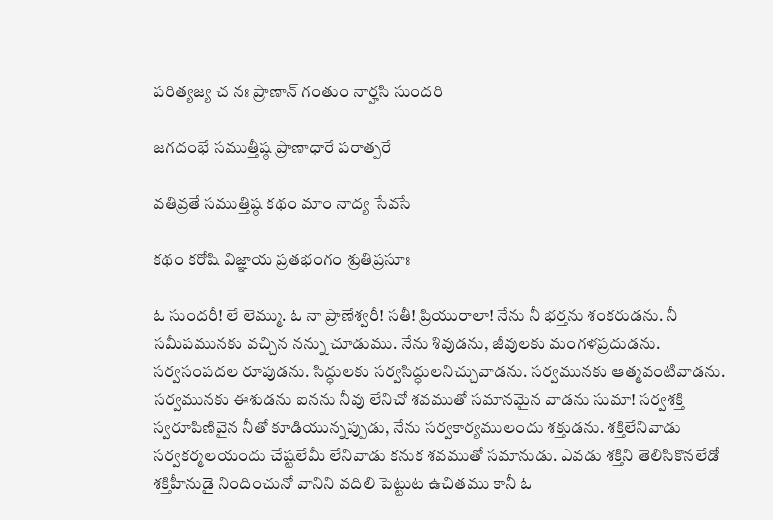పరిత్యజ్య చ నః ప్రాణాన్ గంతుం నార్హసి సుందరి

జగదంభే సముత్తీష్ఠ ప్రాణాధారే పరాత్పరే

వతివ్రతే సముత్తిష్ఠ కథం మాం నాద్య సేవసే

కథం కరోషి విజ్ఞాయ ప్రతభంగం శ్రుతిప్రసూః

ఓ సుందరీ! లే లెమ్ము. ఓ నా ప్రాణేశ్వరీ! సతీ! ప్రియురాలా! నేను నీ భర్తను శంకరుడను. నీ సమీపమునకు వచ్చిన నన్ను చూడుము. నేను శివుడను, జీవులకు మంగళప్రదుడను. సర్వసంపదల రూపుడను. సిద్ధులకు సర్వసిద్ధులనిచ్చువాడను. సర్వమునకు ఆత్మవంటివాడను. సర్వమునకు ఈశుడను ఐనను నీవు లేనిచో శవముతో సమానమైన వాడను సుమా! సర్వశక్తి స్వరూపిణివైన నీతో కూడియున్నప్పుడు, నేను సర్వకార్యములందు శక్తుడను. శక్తిలేనివాడు సర్వకర్మలయందు చేష్టలేమీ లేనివాడు కనుక శవముతో సమానుడు. ఎవడు శక్తిని తెలిసికొనలేడో శక్తిహీనుడై నిందించునో వానిని వదిలి పెట్టుట ఉచితము కానీ ఓ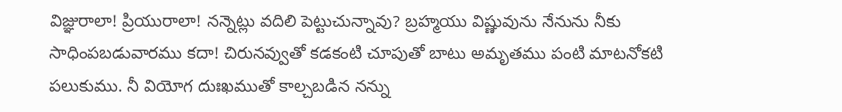విజ్ఞురాలా! ప్రియురాలా! నన్నెట్లు వదిలి పెట్టుచున్నావు? బ్రహ్మయు విష్ణువును నేనును నీకు సాధింపబడువారము కదా! చిరునవ్వుతో కడకంటి చూపుతో బాటు అమృతము పంటి మాటనోకటి పలుకుము. నీ వియోగ దుఃఖముతో కాల్చబడిన నన్ను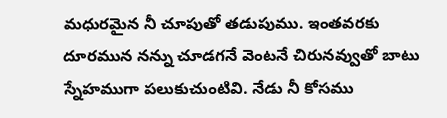మధురమైన నీ చూపుతో తడుపుము. ఇంతవరకు దూరమున నన్ను చూడగనే వెంటనే చిరునవ్వుతో బాటు స్నేహముగా పలుకుచుంటివి. నేడు నీ కోసము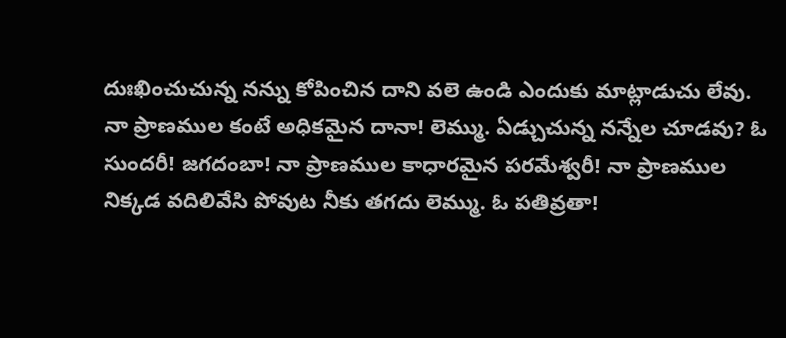దుఃఖించుచున్న నన్ను కోపించిన దాని వలె ఉండి ఎందుకు మాట్లాడుచు లేవు. నా ప్రాణముల కంటే అధికమైన దానా! లెమ్ము. ఏడ్చుచున్న నన్నేల చూడవు? ఓ సుందరీ! జగదంబా! నా ప్రాణముల కాధారమైన పరమేశ్వరీ! నా ప్రాణముల నిక్కడ వదిలివేసి పోవుట నీకు తగదు లెమ్ము. ఓ పతివ్రతా!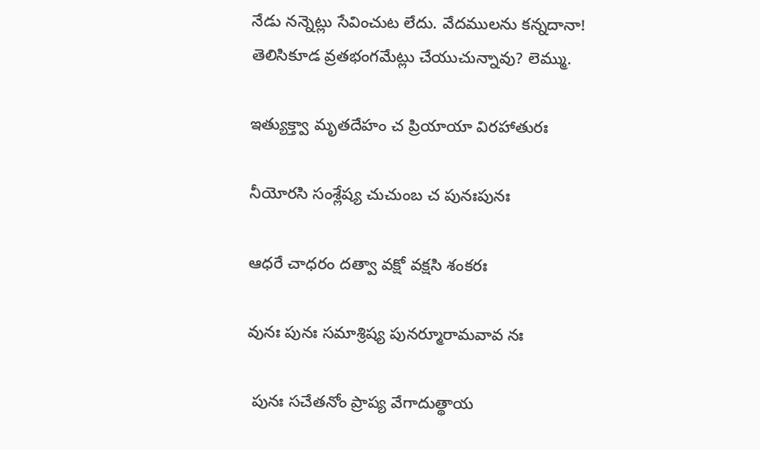నేడు నన్నెట్లు సేవించుట లేదు. వేదములను కన్నదానా! తెలిసికూడ వ్రతభంగమేట్లు చేయుచున్నావు? లెమ్ము.

ఇత్యుక్త్వా మృతదేహం చ ప్రియాయా విరహాతురః

నీయోరసి సంశ్లేష్య చుచుంబ చ పునఃపునః

ఆధరే చాధరం దత్వా వక్షో వక్షసి శంకరః

వునః పునః సమాశ్రిష్య పునర్మూరామవావ నః

 పునః సచేతనోం ప్రాప్య వేగాదుత్థాయ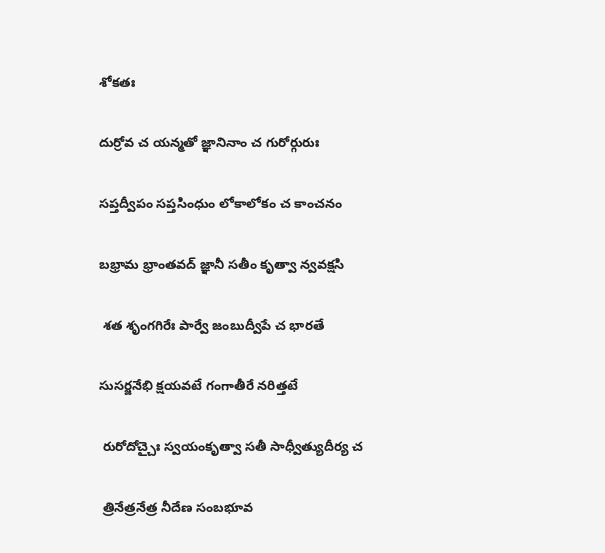శోకతః

దుర్రోవ చ యన్మతో జ్ఞానినాం చ గురోర్గురుః

సప్తద్వీపం సప్తసింధుం లోకాలోకం చ కాంచనం

బభ్రామ భ్రాంతవద్ జ్ఞానీ సతీం కృత్వా న్వవక్షసి

 శత శృంగగిరేః పార్వే జంబుద్వీపే చ భారతే

సుసర్జనేభి క్షయవటే గంగాతీరే నరిత్తటే

 రురోదోచ్చైః స్వయంకృత్వా సతీ సాధ్వీత్యుదీర్య చ

 త్రినేత్రనేత్ర నీదేణ సంబభూవ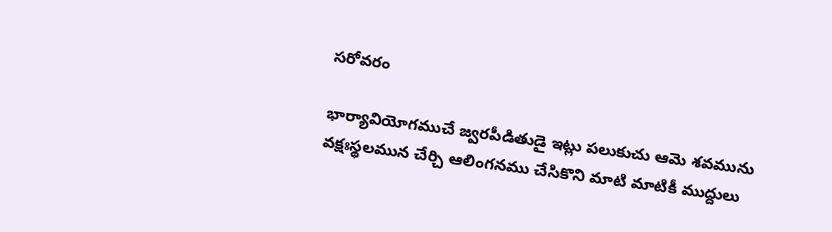సరోవరం

భార్యావియోగముచే జ్వరపీడితుడై ఇట్లు పలుకుచు ఆమె శవమును వక్షఃస్థలమున చేర్చి ఆలింగనము చేసికొని మాటి మాటికీ ముద్దులు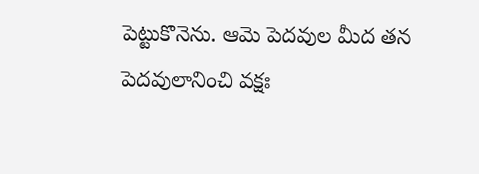పెట్టుకొనెను. ఆమె పెదవుల మీద తన పెదవులానించి వక్షః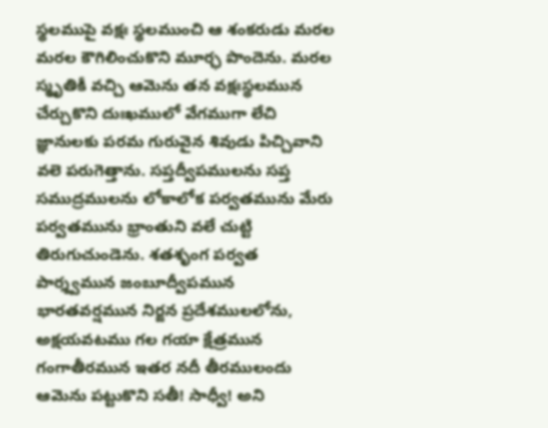స్థలముపై వక్షః స్థలముంచి ఆ శంకరుడు మరల మరల కౌగిలించుకొని మూర్ఛ పొందెను. మరల స్మృతికీ వచ్చి ఆమెను తన వక్షఃస్థలమున చేర్చుకొని దుఃఖములో వేగముగా లేచి జ్ఞానులకు పరమ గురువైన శివుడు పిచ్చివాని వలె పరుగెత్తాను. సప్తద్వీపములను సప్త సముద్రములను లోకాలోక పర్వతమును మేరు పర్వతమును భ్రాంతుని వలే చుట్టి తిరుగుచుండెను. శతశృంగ పర్వత పార్శ్వమున జంబూద్వీపమున భారతవర్షమున నిర్జన ప్రదేశములలోను, అక్షయవటము గల గయా క్షేత్రమున గంగాతీరమున ఇతర నదీ తీరములందు ఆమెను పట్టుకొని సతీ! సాధ్వీ! అని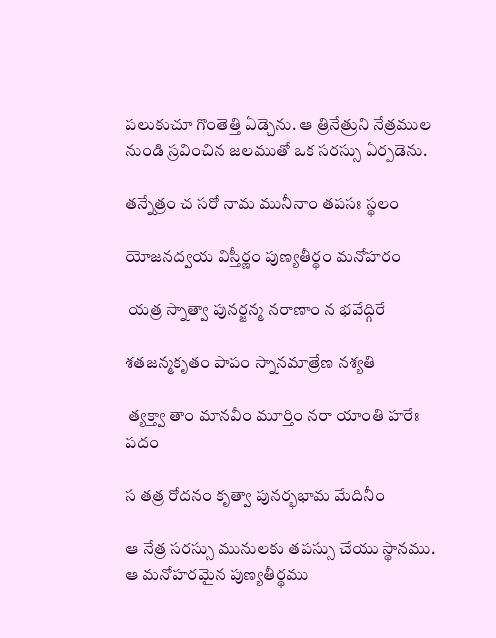పలుకుచూ గొంతెత్తి ఏడ్చెను. ఆ త్రినేత్రుని నేత్రముల నుండి స్రవించిన జలముతో ఒక సరస్సు ఏర్పడెను.

తన్నేత్రం చ సరో నామ మునీనాం తపసః స్థలం

యోజనద్వయ విస్తీర్ణం పుణ్యతీర్థం మనోహరం

 యత్ర స్నాత్వా పునర్జన్మ నరాణాం న భవేద్గిరే

శతజన్మకృతం పాపం స్నానమాత్రేణ నశ్యతి

 త్యక్త్వా తాం మానవీం మూర్తిం నరా యాంతి హరేః పదం

స తత్ర రోదనం కృత్వా పునర్భభామ మేదినీం

ఆ నేత్ర సరస్సు మునులకు తపస్సు చేయు స్థానము. ఆ మనోహరమైన పుణ్యతీర్థము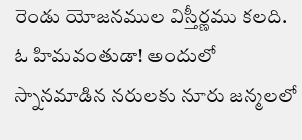రెండు యోజనముల విస్తీర్ణము కలది. ఓ హిమవంతుడా! అందులో స్నానమాడిన నరులకు నూరు జన్మలలో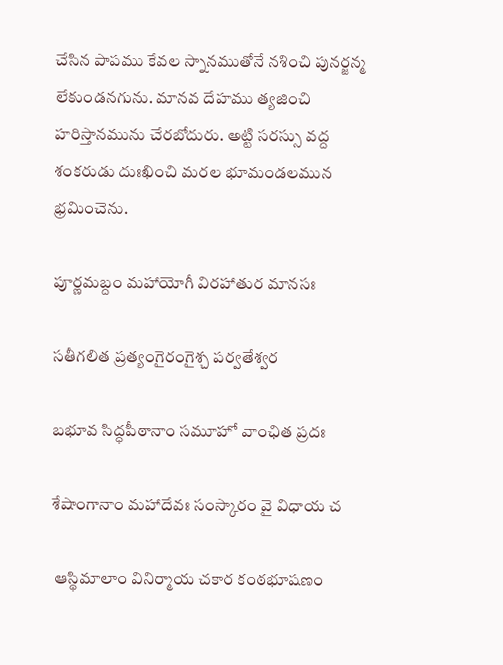చేసిన పాపము కేవల స్నానముతోనే నశించి పునర్జన్మ లేకుండనగును. మానవ దేహము త్యజించి హరిస్తానమును చేరబోదురు. అట్టి సరస్సు వద్ద శంకరుడు దుఃఖించి మరల భూమండలమున భ్రమించెను.

పూర్ణమబ్దం మహాయోగీ విరహాతుర మానసః

సతీగలిత ప్రత్యంగైరంగైశ్చ పర్వతేశ్వర

బభూవ సిద్ధపీఠానాం సమూహో వాంఛిత ప్రదః

శేషాంగానాం మహాదేవః సంస్కారం వై విధాయ చ

 ఆస్థిమాలాం వినిర్మాయ చకార కంఠభూషణం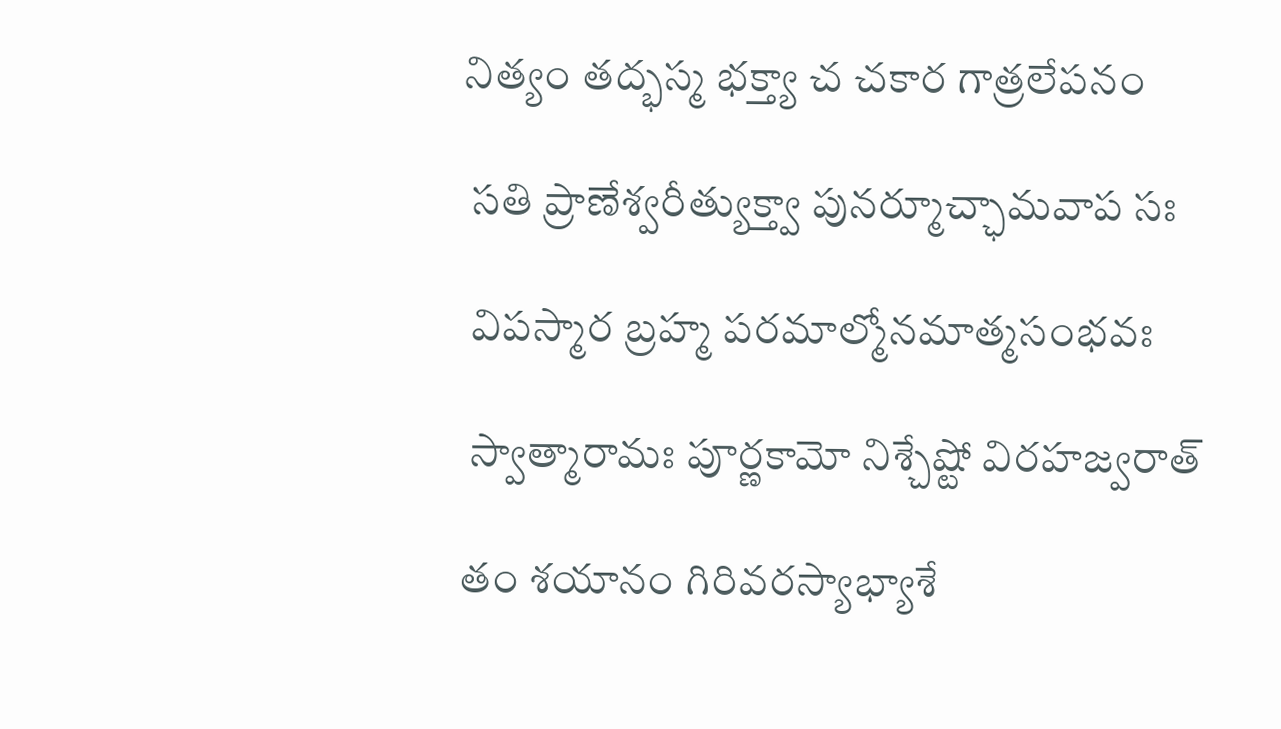నిత్యం తద్భస్మ భక్త్యా చ చకార గాత్రలేపనం

 సతి ప్రాణేశ్వరీత్యుక్త్వా పునర్మూచ్ఛామవాప సః

 విపస్మార బ్రహ్మ పరమాల్మోనమాత్మసంభవః

 స్వాత్మారామః పూర్ణకామో నిశ్చేష్టో విరహజ్వరాత్

తం శయానం గిరివరస్యాభ్యాశే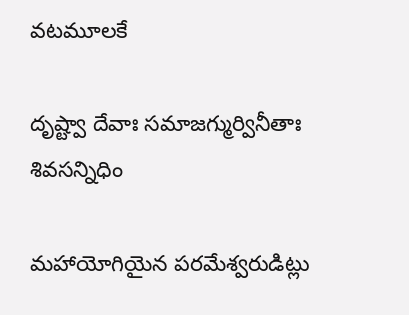వటమూలకే

దృష్ట్వా దేవాః సమాజగ్ముర్వినీతాః శివసన్నిధిం

మహాయోగియైన పరమేశ్వరుడిట్లు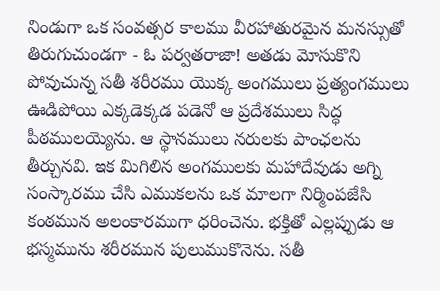నిండుగా ఒక సంవత్సర కాలము వీరహాతురమైన మనస్సుతో తిరుగుచుండగా - ఓ పర్వతరాజా! అతడు మోసుకొని పోవుచున్న సతీ శరీరము యొక్క అంగములు ప్రత్యంగములు ఊడిపోయి ఎక్కడెక్కడ పడెనో ఆ ప్రదేశములు సిద్ధ పీఠములయ్యెను. ఆ స్థానములు నరులకు పాంఛలను తీర్చునవి. ఇక మిగిలిన అంగములకు మహాదేవుడు అగ్ని సంస్కారము చేసి ఎముకలను ఒక మాలగా నిర్మింపజేసి కంఠమున అలంకారముగా ధరించెను. భక్తితో ఎల్లప్పుడు ఆ భస్మమును శరీరమున పులుముకొనెను. సతీ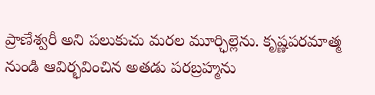ప్రాణేశ్వరీ అని పలుకుచు మరల మూర్ఛిల్లెను. కృష్ణపరమాత్మ నుండి ఆవిర్భవించిన అతడు పరబ్రహ్మను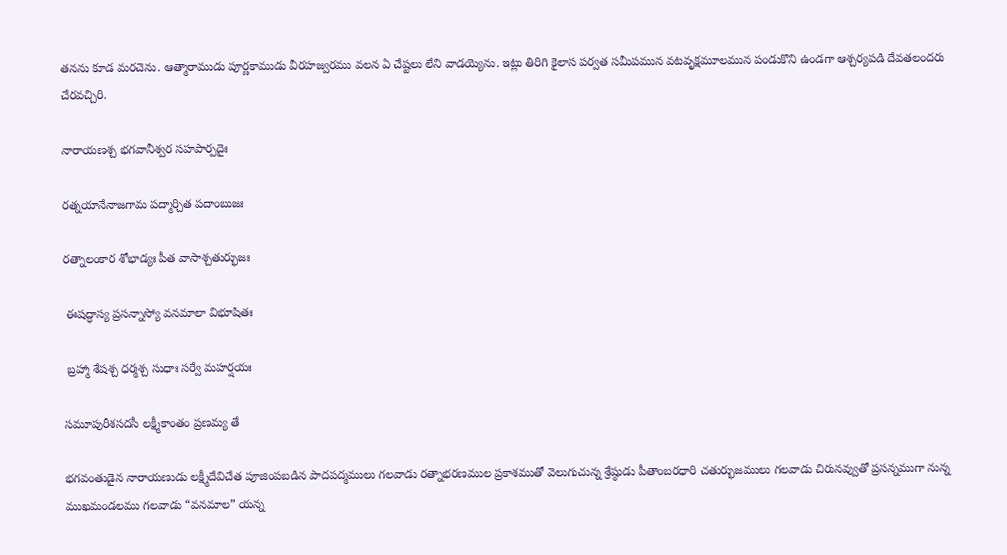తనను కూడ మరచెను. ఆత్మారాముడు పూర్ణకాముడు వీరహజ్వరము వలన ఏ చేష్టలు లేని వాడయ్యెను. ఇట్లు తిరిగి కైలాస పర్వత సమీపమున వటవృక్షమూలమున పండుకొని ఉండగా ఆశ్చర్యపడి దేవతలందరు చేరవచ్చిరి.

నారాయణశ్చ భగవానీశ్వర సహపార్పదైః

రత్నయానేనాజగామ పద్మార్చిత పదాంబుజః

రత్నాలంకార శోభాడ్యః పీత వాసాశ్చతుర్భుజః

 ఈషద్ధాస్య ప్రసన్నాస్యో వనమాలా విభూషితః

 బ్రహ్మా శేషశ్చ ధర్మశ్చ సుధాః సర్వే మహర్షయః

సమూపురీశసదసీ లక్ష్మీకాంతం ప్రణమ్య తే

భగవంతుడైన నారాయణుడు లక్ష్మీదేవిచేత పూజింపబడిన పాదపద్మములు గలవాడు రత్నాభరణముల ప్రకాశముతో వెలుగుచున్న శ్రేష్ఠుడు పీతాంబరధారి చతుర్భుజములు గలవాడు చిరునవ్వుతో ప్రసన్నముగా నున్న ముఖమండలము గలవాడు “వనమాల” యన్న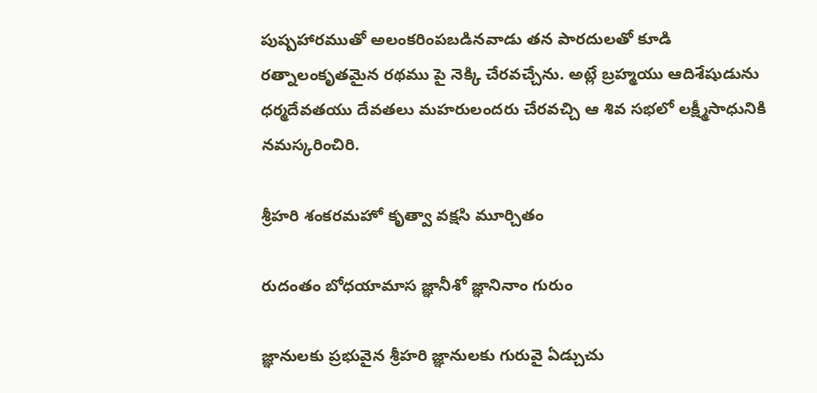పుష్పహారముతో అలంకరింపబడినవాడు తన పారదులతో కూడి రత్నాలంకృతమైన రథము పై నెక్కి చేరవచ్చేను. అట్లే బ్రహ్మయు ఆదిశేషుడును ధర్మదేవతయు దేవతలు మహరులందరు చేరవచ్చి ఆ శివ సభలో లక్ష్మీసాధునికి నమస్కరించిరి.

శ్రీహరి శంకరమహో కృత్వా వక్షసి మూర్చితం

రుదంతం బోధయామాస జ్ఞానీశో జ్ఞానినాం గురుం

జ్ఞానులకు ప్రభువైన శ్రీహరి జ్ఞానులకు గురువై ఏడ్చుచు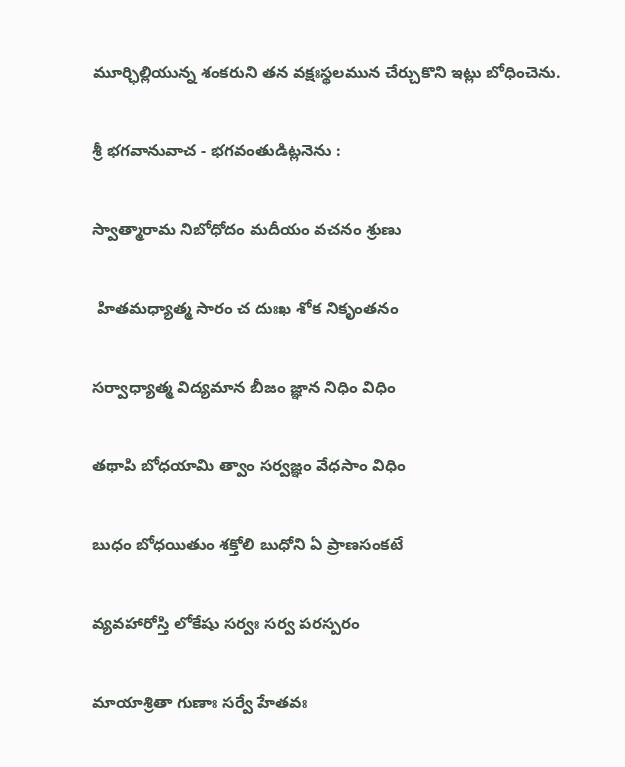మూర్ఛిల్లియున్న శంకరుని తన వక్షఃస్థలమున చేర్చుకొని ఇట్లు బోధించెను.

శ్రీ భగవానువాచ - భగవంతుడిట్లనెను :

స్వాత్మారామ నిబోధోదం మదీయం వచనం శ్రుణు

 హితమధ్యాత్మ సారం చ దుఃఖ శోక నికృంతనం

సర్వాధ్యాత్మ విద్యమాన బీజం జ్ఞాన నిధిం విధిం

తథాపి బోధయామి త్వాం సర్వజ్ఞం వేధసాం విధిం

బుధం బోధయితుం శక్తోలి బుధోని ఏ ప్రాణసంకటే

వ్యవహారోస్తి లోకేషు సర్వః సర్వ పరస్పరం

మాయాశ్రితా గుణాః సర్వే హేతవః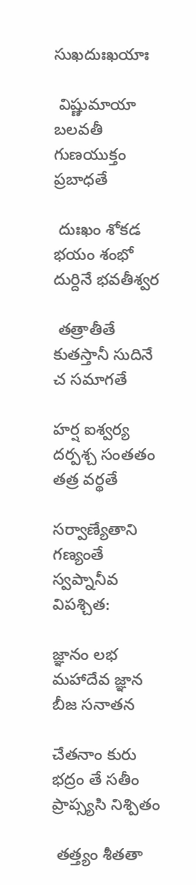సుఖదుఃఖయాః

 విష్ణుమాయా బలవతీ గుణయుక్తం ప్రబాధతే

 దుఃఖం శోకడ భయం శంభో దుర్దినే భవతీశ్వర

 తత్రాతీతే కుతస్తానీ సుదినే చ సమాగతే

హర్ష ఐశ్వర్య దర్పశ్చ సంతతం తత్ర వర్థతే

సర్వాణ్యేతాని గణ్యంతే స్వప్నానీవ విపశ్చిత:

జ్ఞానం లభ మహాదేవ జ్ఞాన బీజ సనాతన

చేతనాం కురు భద్రం తే సతీం ప్రాప్స్యసి నిశ్పితం

 తత్త్యం శీతతా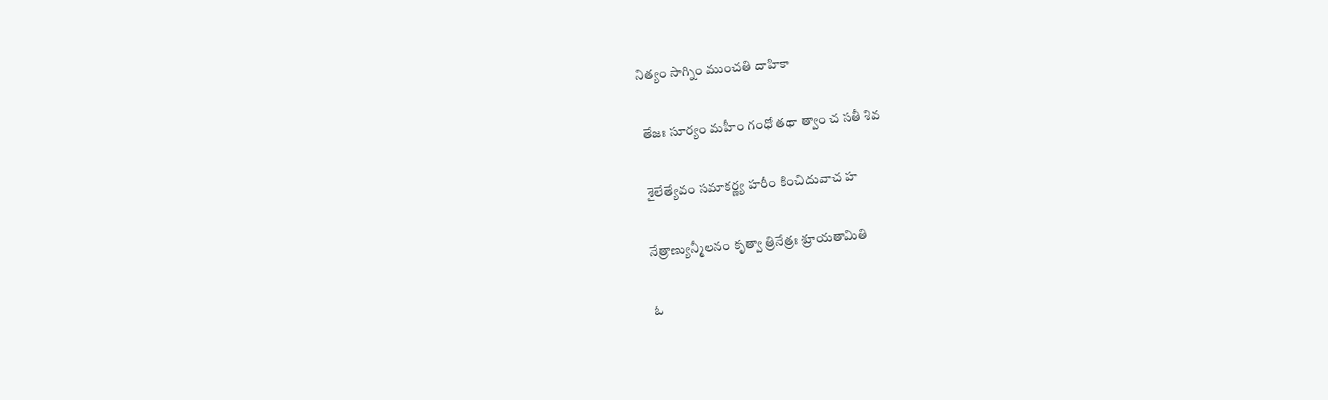నిత్యం సాగ్నిం ముంచతి దాహికా

 తేజః సూర్యం మహీం గంధో తథా త్వాం చ సతీ శివ

 శైలేత్యేవం సమాకర్ణ్య హరీం కించిదువాచ హ

నేత్రాణ్యున్మీలనం కృత్వా త్రినేత్రః శ్రూయతామితి

ఓ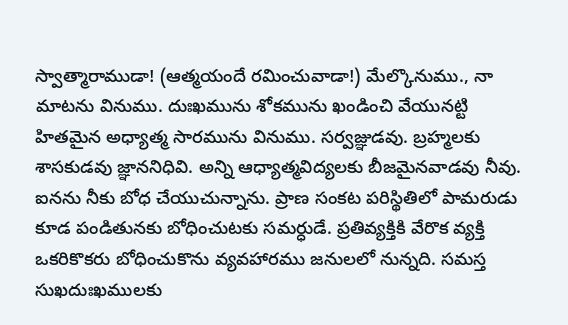స్వాత్మారాముడా! (ఆత్మయందే రమించువాడా!) మేల్కొనుము., నా మాటను వినుము. దుఃఖమును శోకమును ఖండించి వేయునట్టి హితమైన అధ్యాత్మ సారమును వినుము. సర్వజ్ఞుడవు. బ్రహ్మలకు శాసకుడవు జ్ఞాననిధివి. అన్ని ఆధ్యాత్మవిద్యలకు బీజమైనవాడవు నీవు. ఐనను నీకు బోధ చేయుచున్నాను. ప్రాణ సంకట పరిస్థితిలో పామరుడు కూడ పండితునకు బోధించుటకు సమర్ధుడే. ప్రతివ్యక్తికి వేరొక వ్యక్తి ఒకరికొకరు బోధించుకొను వ్యవహారము జనులలో నున్నది. సమస్త సుఖదుఃఖములకు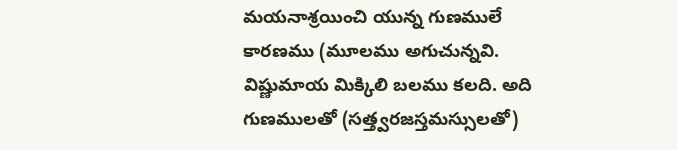మయనాశ్రయించి యున్న గుణములే కారణము (మూలము అగుచున్నవి. విష్ణుమాయ మిక్కిలి బలము కలది. అది గుణములతో (సత్త్వరజస్తమస్సులతో)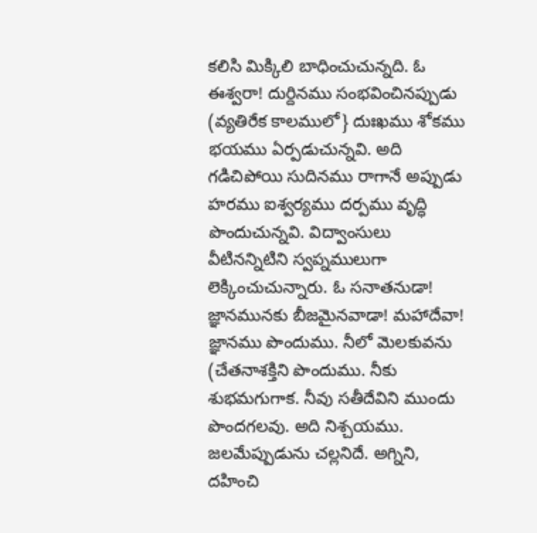కలిసి మిక్కిలి బాధించుచున్నది. ఓ ఈశ్వరా! దుర్దినము సంభవించినప్పుడు (వ్యతిరేక కాలములో} దుఃఖము శోకము భయము ఏర్పడుచున్నవి. అది గడిచిపోయి సుదినము రాగానే అప్పుడు హరము ఐశ్వర్యము దర్పము వృద్ధి పొందుచున్నవి. విద్వాంసులు వీటినన్నిటిని స్వప్నములుగా లెక్కించుచున్నారు. ఓ సనాతనుడా! జ్ఞానమునకు బీజమైనవాడా! మహాదేవా! జ్ఞానము పొందుము. నీలో మెలకువను (చేతనాశక్తిని పొందుము. నీకు శుభమగుగాక. నీవు సతీదేవిని ముందు పొందగలవు. అది నిశ్చయము. జలమేప్పుడును చల్లనిదే. అగ్నిని, దహించి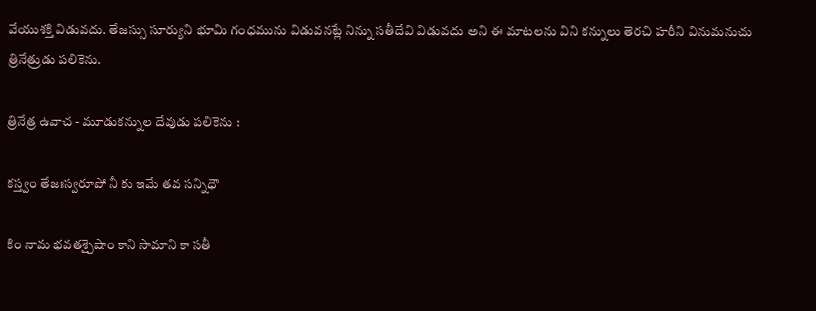వేయుశక్తి విడువదు. తేజస్సు సూర్యుని భూమి గంధమును విడువనట్లే నిన్ను సతీదేవి విడువదు అని ఈ మాటలను విని కన్నులు తెరచి హరీని వినుమనుచు త్రినేత్రుడు పలికెను.

త్రినేత్ర ఉవాచ - మూడుకన్నుల దేవుడు పలికెను :

కస్త్వం తేజఃస్వరూపో నీ కు ఇమే తవ సన్నిధౌ

కిం నామ భవతశ్చైషాం కాని సామాని కా సతీ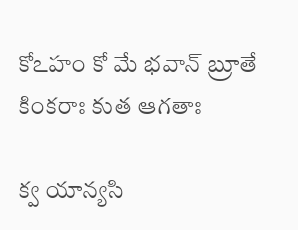కోఽహం కో మే భవాన్ బ్రూతే కింకరాః కుత ఆగతాః

క్వ యాన్యసి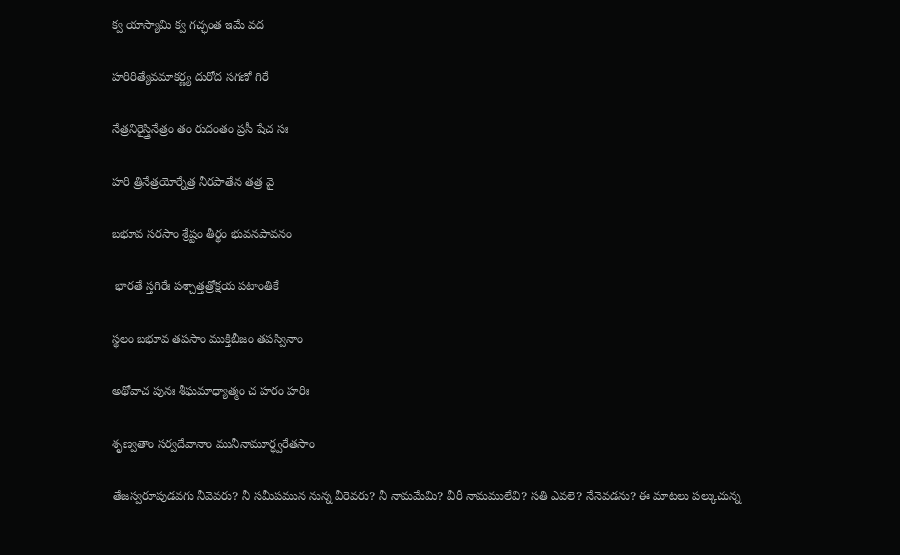క్వ యాస్యామి క్వ గచ్ఛంత ఇమే వద

హరిరిత్యేవమాకర్ణ్య దురోద సగణో గిరే

నేత్రనిరైస్త్రినేత్రం తం రుదంతం ప్రసీ షేచ సః

హరి త్రినేత్రయోర్నేత్ర నీరపాతేన తత్ర వై

బభూవ సరసాం శ్రేష్టం తీర్థం భువనపావనం

 భారతే స్తగిరేః పశ్చాత్తత్రోక్షయ పటాంతికే

స్థలం బభూవ తపసాం ముక్తిబీజం తపస్వినాం

అథోవాచ పునః శీఘమాధ్యాత్మం చ హరం హరిః

శృణ్వతాం సర్వదేవానాం మునీనామూర్ధ్వరేతసాం

తేజస్వరూపుడవగు నీవెవరు? నీ సమీపమున నున్న వీరెవరు? నీ నామమేమి? వీరీ నామములేవి? సతి ఎవలె? నేనెవడను? ఈ మాటలు పల్కుచున్న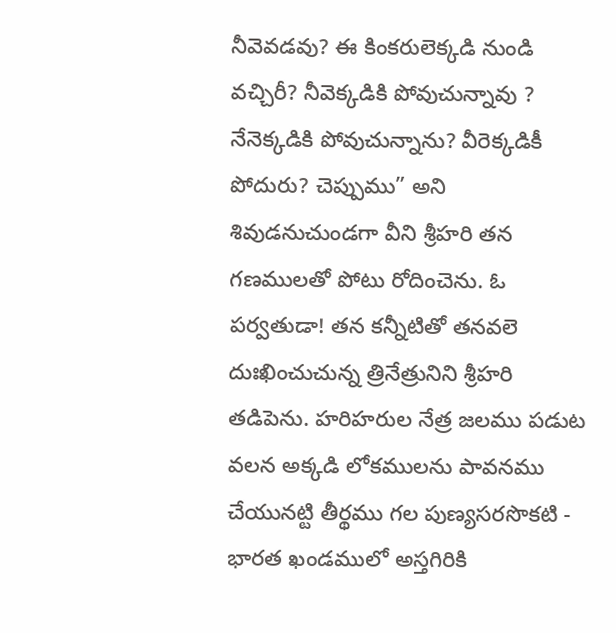నీవెవడవు? ఈ కింకరులెక్కడి నుండి వచ్చిరీ? నీవెక్కడికి పోవుచున్నావు ? నేనెక్కడికి పోవుచున్నాను? వీరెక్కడికీ పోదురు? చెప్పుము” అని శివుడనుచుండగా వీని శ్రీహరి తన గణములతో పోటు రోదించెను. ఓ పర్వతుడా! తన కన్నీటితో తనవలె దుఃఖించుచున్న త్రినేత్రునిని శ్రీహరి తడిపెను. హరిహరుల నేత్ర జలము పడుట వలన అక్కడి లోకములను పావనము చేయునట్టి తీర్థము గల పుణ్యసరసొకటి - భారత ఖండములో అస్తగిరికి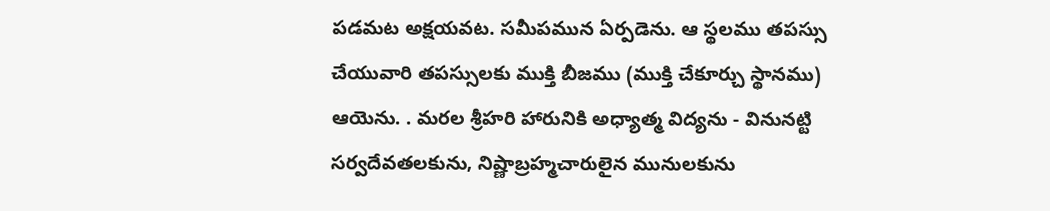పడమట అక్షయవట. సమీపమున ఏర్పడెను. ఆ స్థలము తపస్సు చేయువారి తపస్సులకు ముక్తి బీజము (ముక్తి చేకూర్చు స్థానము) ఆయెను. . మరల శ్రీహరి హారునికి అధ్యాత్మ విద్యను - వినునట్టి సర్వదేవతలకును, నిష్ణాబ్రహ్మచారులైన మునులకును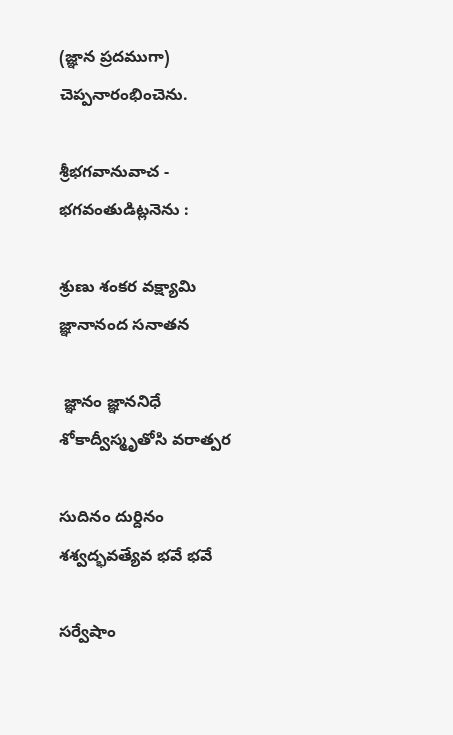(జ్ఞాన ప్రదముగా) చెప్పనారంభించెను.

శ్రీభగవానువాచ - భగవంతుడిట్లనెను :

శ్రుణు శంకర వక్ష్యామి జ్ఞానానంద సనాతన

 జ్ఞానం జ్ఞాననిధే శోకాద్వీస్మృతోసి వరాత్పర

సుదినం దుర్దినం శశ్వద్భవత్యేవ భవే భవే

సర్వేషాం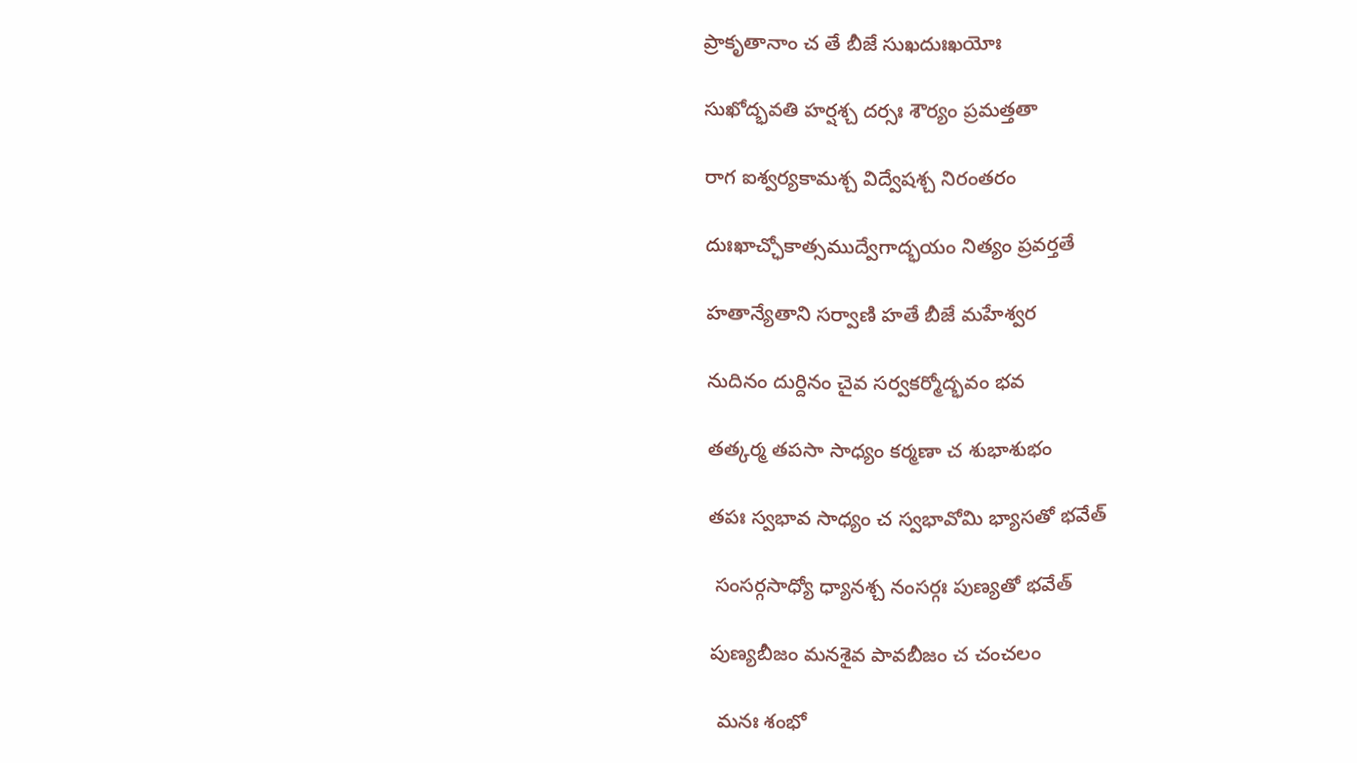ప్రాకృతానాం చ తే బీజే సుఖదుఃఖయోః

సుఖోద్భవతి హర్షశ్చ దర్సః శౌర్యం ప్రమత్తతా

రాగ ఐశ్వర్యకామశ్చ విద్వేషశ్చ నిరంతరం

దుఃఖాచ్ఛోకాత్సముద్వేగాద్భయం నిత్యం ప్రవర్తతే

హతాన్యేతాని సర్వాణి హతే బీజే మహేశ్వర

నుదినం దుర్దినం చైవ సర్వకర్మోద్భవం భవ

తత్కర్మ తపసా సాధ్యం కర్మణా చ శుభాశుభం

తపః స్వభావ సాధ్యం చ స్వభావోమి భ్యాసతో భవేత్

 సంసర్గసాధ్యో ధ్యానశ్చ నంసర్గః పుణ్యతో భవేత్

పుణ్యబీజం మనశైవ పావబీజం చ చంచలం

 మనః శంభో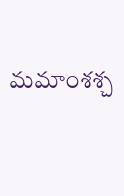మమాంశశ్చ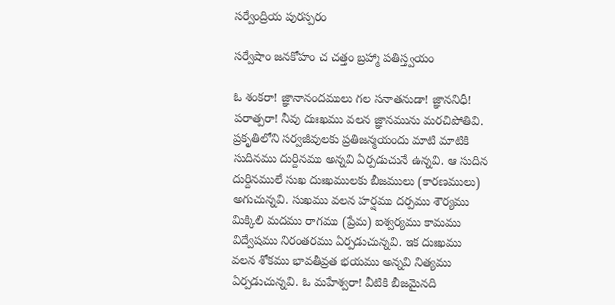సర్వేంద్రియ పురస్పరం

సర్వేషాం జనకోహం చ చత్తం బ్రహ్మా పతిస్త్వయం

ఓ శంకరా! జ్ఞానానందములు గల సనాతనుడా! జ్ఞాననిధీ! పరాత్పరా! నీవు దుఃఖము వలన జ్ఞానమును మరచిపోతివి. ప్రకృతిలోని సర్వజీవులకు ప్రతిజన్మయందు మాటి మాటికి సుదినము దుర్దినము అన్నవి ఏర్పడుచునే ఉన్నవి. ఆ సుదిన దుర్దినములే సుఖ దుఃఖములకు బీజములు (కారణములు) అగుచున్నవి. సుఖము వలన హర్షము దర్పము శౌర్యము మిక్కిలి మదము రాగము (ప్రేమ) ఐశ్వర్యము కామము విద్వేషము నిరంతరము ఏర్పడుచున్నవి. ఇక దుఃఖము వలన శోకము భావతీవ్రత భయము అన్నవి నిత్యము ఏర్పడుచున్నవి. ఓ మహేశ్వరా! వీటికి బీజమైనది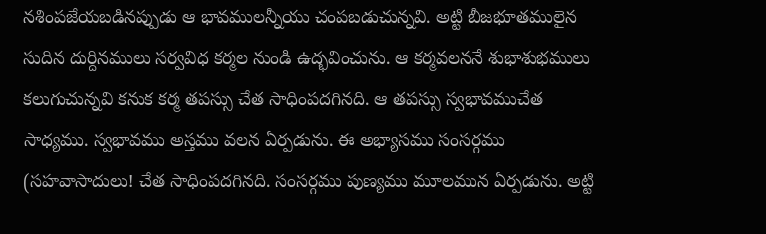నశింపజేయబడినప్పుడు ఆ భావములన్నీయు చంపబడుచున్నవి. అట్టి బీజభూతములైన సుదిన దుర్దినములు సర్వవిధ కర్మల నుండి ఉద్భవించును. ఆ కర్మవలననే శుభాశుభములు కలుగుచున్నవి కనుక కర్మ తపస్సు చేత సాధింపదగినది. ఆ తపస్సు స్వభావముచేత సాధ్యము. స్వభావము అస్తము వలన ఏర్పడును. ఈ అభ్యాసము సంసర్గము (సహవాసాదులు! చేత సాధింపదగినది. సంసర్గము పుణ్యము మూలమున ఏర్పడును. అట్టి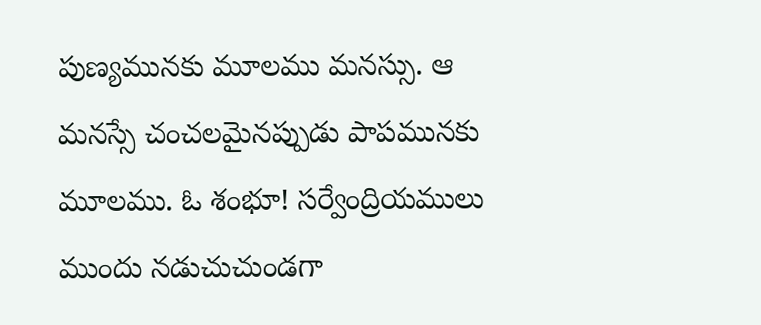పుణ్యమునకు మూలము మనస్సు. ఆ మనస్సే చంచలమైనప్పుడు పాపమునకు మూలము. ఓ శంభూ! సర్వేంద్రియములు ముందు నడుచుచుండగా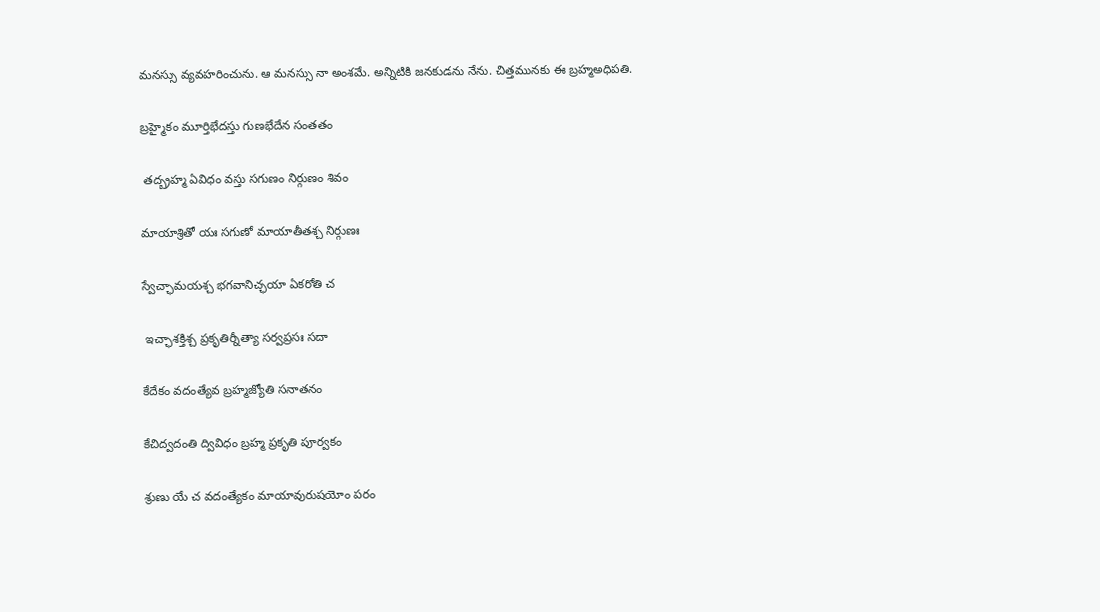మనస్సు వ్యవహరించును. ఆ మనస్సు నా అంశమే. అన్నిటికి జనకుడను నేను. చిత్తమునకు ఈ బ్రహ్మఅధిపతి.

బ్రహ్మైకం మూర్తిభేదస్తు గుణభేదేన సంతతం

 తద్బ్రహ్మ ఏవిధం వస్తు సగుణం నిర్గుణం శివం

మాయాశ్రితో యః సగుణో మాయాతీతశ్చ నిర్గుణః

స్వేచ్ఛామయశ్చ భగవానిచ్ఛయా ఏకరోతి చ

 ఇచ్ఛాశక్తిశ్చ ప్రకృతిర్నీత్యా సర్వప్రసః సదా

కేదేకం వదంత్యేవ బ్రహ్మజ్యోతి సనాతనం

కేచిద్వదంతి ద్వివిధం బ్రహ్మ ప్రకృతి పూర్వకం

శ్రుణు యే చ వదంత్యేకం మాయావురుషయోం పరం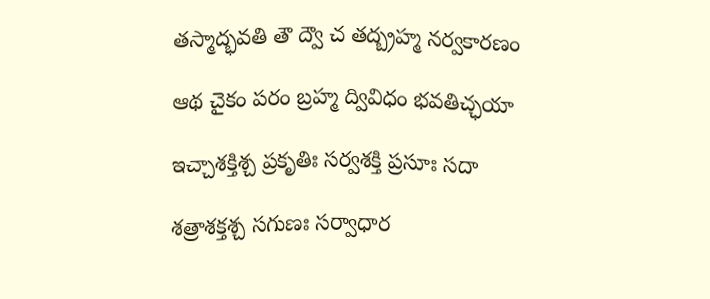తస్మాద్భవతి తౌ ద్వౌ చ తద్బ్రహ్మ నర్వకారణం

ఆథ చైకం పరం బ్రహ్మ ద్వివిధం భవతిచ్ఛయా

ఇచ్చాశక్తిశ్చ ప్రకృతిః సర్వశక్తి ప్రసూః సదా

శత్రాశక్తశ్చ సగుణః సర్వాధార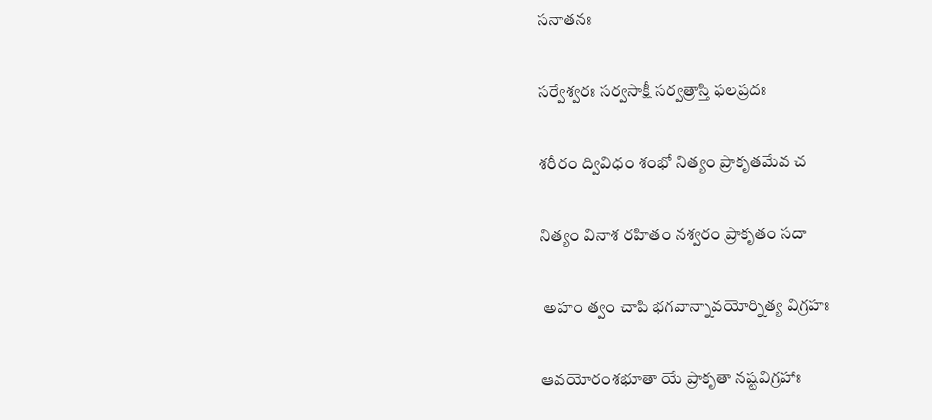సనాతనః

సర్వేశ్వరః సర్వసాక్షీ సర్వత్రాస్తి ఫలప్రదః

శరీరం ద్వివిధం శంభో నిత్యం ప్రాకృతమేవ చ

నిత్యం వినాశ రహితం నశ్వరం ప్రాకృతం సదా

 అహం త్వం చాపి భగవాన్నావయోర్నిత్య విగ్రహః

ఆవయోరంశభూతా యే ప్రాకృతా నష్టవిగ్రహాః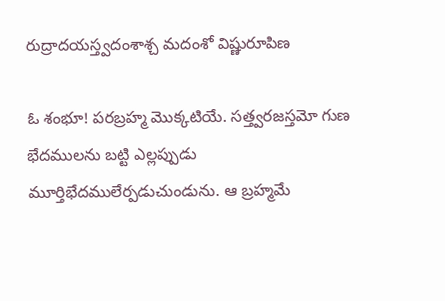రుద్రాదయస్త్వదంశాశ్చ మదంశో విష్ణురూపిణ

ఓ శంభూ! పరబ్రహ్మ మొక్కటియే. సత్త్వరజస్తమో గుణ భేదములను బట్టి ఎల్లప్పుడు మూర్తిభేదములేర్పడుచుండును. ఆ బ్రహ్మమే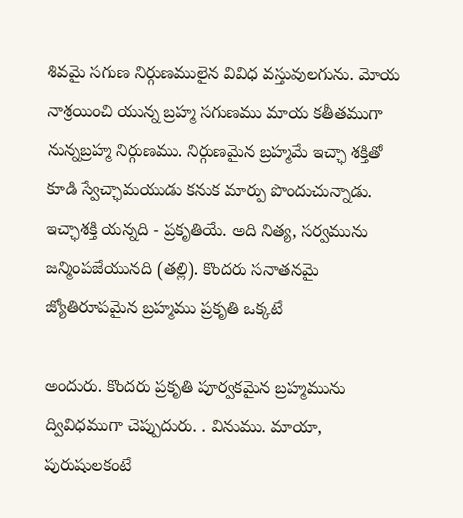శివమై సగుణ నిర్గుణములైన వివిధ వస్తువులగును. మోయ నాశ్రయించి యున్న బ్రహ్మ సగుణము మాయ కతీతముగా నున్నబ్రహ్మ నిర్గుణము. నిర్గుణమైన బ్రహ్మమే ఇచ్ఛా శక్తితో కూడి స్వేచ్ఛామయుడు కనుక మార్పు పొందుచున్నాడు. ఇచ్ఛాశక్తి యన్నది - ప్రకృతియే. అది నిత్య, సర్వమును జన్మింపజేయునది (తల్లి). కొందరు సనాతనమై జ్యోతిరూపమైన బ్రహ్మము ప్రకృతి ఒక్కటే

అందురు. కొందరు ప్రకృతి పూర్వకమైన బ్రహ్మమును ద్వివిధముగా చెప్పుదురు. . వినుము. మాయా, పురుషులకంటే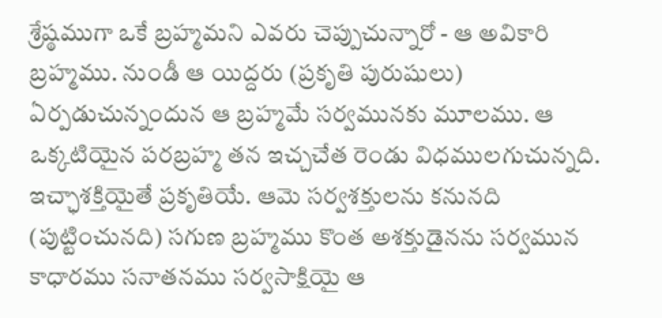శ్రేష్ఠముగా ఒకే బ్రహ్మమని ఎవరు చెప్పుచున్నారో - ఆ అవికారి బ్రహ్మము. నుండీ ఆ యిద్దరు (ప్రకృతి పురుషులు) ఏర్పడుచున్నందున ఆ బ్రహ్మమే సర్వమునకు మూలము. ఆ ఒక్కటియైన పరబ్రహ్మ తన ఇచ్చచేత రెండు విధములగుచున్నది. ఇచ్ఛాశక్తియైతే ప్రకృతియే. ఆమె సర్వశక్తులను కనునది (పుట్టించునది) సగుణ బ్రహ్మము కొంత అశక్తుడైనను సర్వమున కాధారము సనాతనము సర్వసాక్షియై ఆ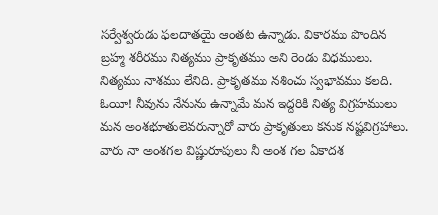సర్వేశ్వరుడు ఫలదాతయై ఆంతట ఉన్నాడు. వికారము పొందిన బ్రహ్మ శరీరము నిత్యము ప్రాకృతము అని రెండు విధములు. నిత్యము నాశము లేనిది. ప్రాకృతము నశించు స్వభావము కలది. ఓయీ! నీవును నేనును ఉన్నామే మన ఇద్దరికి నిత్య విగ్రహములు మన అంశభూతులెవరున్నారో వారు ప్రాకృతులు కనుక నష్టవిగ్రహాలు. వారు నా అంశగల విష్ణురూపులు నీ అంశ గల ఏకాదశ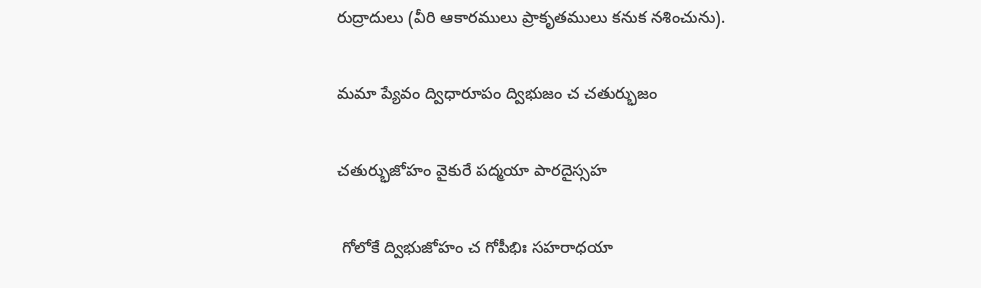రుద్రాదులు (వీరి ఆకారములు ప్రాకృతములు కనుక నశించును).

మమా ప్యేవం ద్విధారూపం ద్విభుజం చ చతుర్భుజం

చతుర్భుజోహం వైకురే పద్మయా పారదైస్సహ

 గోలోకే ద్విభుజోహం చ గోపీభిః సహరాధయా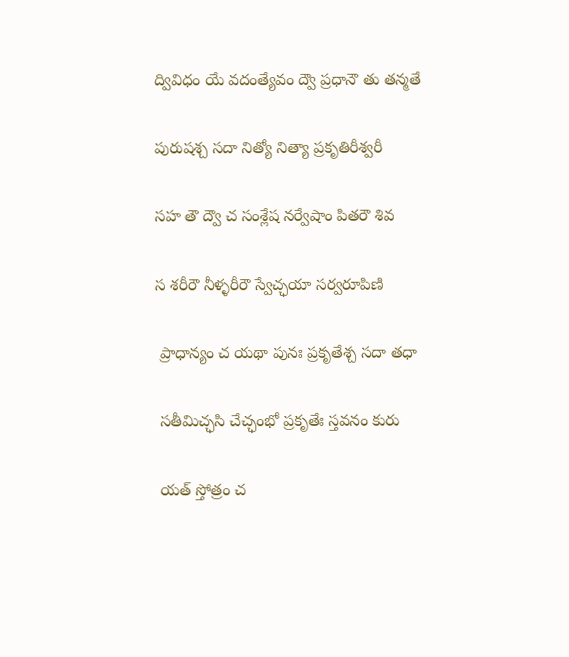ద్వివిధం యే వదంత్యేవం ద్వౌ ప్రధానౌ తు తన్మతే

పురుషశ్చ సదా నిత్యో నిత్యా ప్రకృతిరీశ్వరీ

సహ తౌ ద్వౌ చ సంశ్లేష నర్వేషాం పితరౌ శివ

స శరీరౌ నీళ్ళరీరౌ స్వేచ్ఛయా సర్వరూపిణి

 ప్రాధాన్యం చ యథా పునః ప్రకృతేశ్చ సదా తధా

 సతీమిచ్ఛసి చేచ్ఛంభో ప్రకృతేః స్తవనం కురు

 యత్ స్తోత్రం చ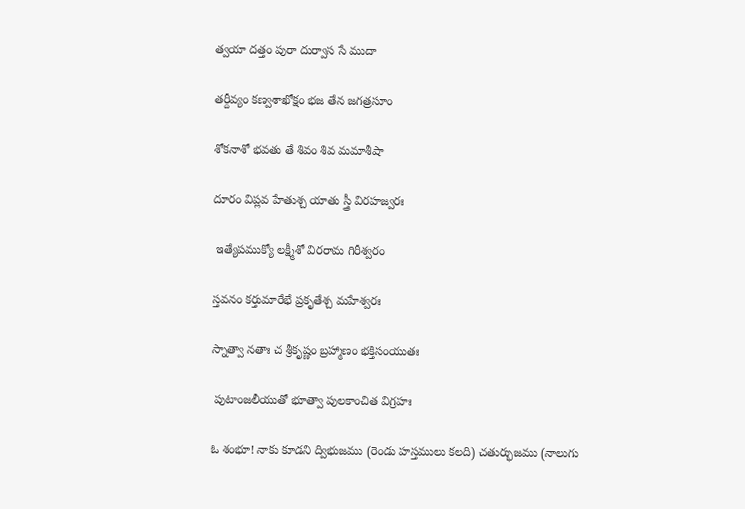త్వయా దత్తం పురా దుర్వాస సే ముదా

తర్దీవ్యం కణ్వశాఖోక్షం భజ తేన జగత్రసూం

శోకనాశో భవతు తే శివం శివ మమాశీషా

దూరం విప్లవ హేతుశ్చ యాతు స్త్రీ విరహజ్వరః

 ఇత్యేపముక్యో లక్ష్మీశో విరరామ గిరీశ్వరం

స్తవనం కర్తుమారేభే ప్రకృతేశ్చ మహేశ్వరః

స్నాత్వా నతాః చ శ్రీకృష్ణం బ్రహ్మాణం భక్తిసంయుతః

 పుటాంజలీయుతో భూత్వా పులకాంచిత విగ్రహః

ఓ శంభూ! నాకు కూడని ద్విభుజము (రెండు హస్తములు కలది) చతుర్భుజము (నాలుగు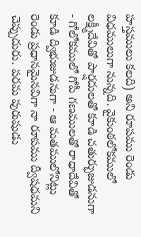హస్తములు కలది) అని రూపము రెండు విధములుగా నున్నది. వైకుంఠలోకములో లక్ష్మీదేవితో పార్షదులతో కూడి చతుర్భుజుడనుగా - గోలోకములో గోపీ గణములతో రాధాదేవితో కూడి ద్విభుజుడనుగా - ఆ మతములోనిట్లు రెండు ప్రధానమైనవిగా నా రూపము ద్వీషధమని చెప్పుదురు. పరమ పురుషుడు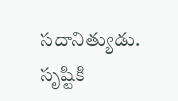సదానిత్యుడు. సృష్టికి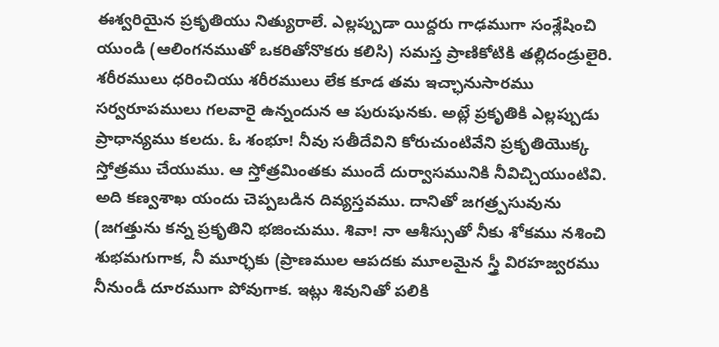ఈశ్వరియైన ప్రకృతియు నిత్యురాలే. ఎల్లప్పుడా యిద్దరు గాఢముగా సంశ్లేషించి యుండి (ఆలింగనముతో ఒకరితోనొకరు కలిసి) సమస్త ప్రాణికోటికి తల్లిదండ్రులైరి. శరీరములు ధరించియు శరీరములు లేక కూడ తమ ఇచ్ఛానుసారము సర్వరూపములు గలవారై ఉన్నందున ఆ పురుషునకు. అట్లే ప్రకృతికి ఎల్లప్పుడు ప్రాధాన్యము కలదు. ఓ శంభూ! నీవు సతీదేవిని కోరుచుంటివేని ప్రకృతియొక్క స్తోత్రము చేయుము. ఆ స్తోత్రమింతకు ముందే దుర్వాసమునికి నీవిచ్చియుంటివి. అది కణ్వశాఖ యందు చెప్పబడిన దివ్యస్తవము. దానితో జగత్ర్పసువును (జగత్తును కన్న ప్రకృతిని భజించుము. శివా! నా ఆశీస్సుతో నీకు శోకము నశించి శుభమగుగాక, నీ మూర్ఛకు (ప్రాణముల ఆపదకు మూలమైన స్త్రీ విరహజ్వరము నీనుండీ దూరముగా పోవుగాక. ఇట్లు శివునితో పలికి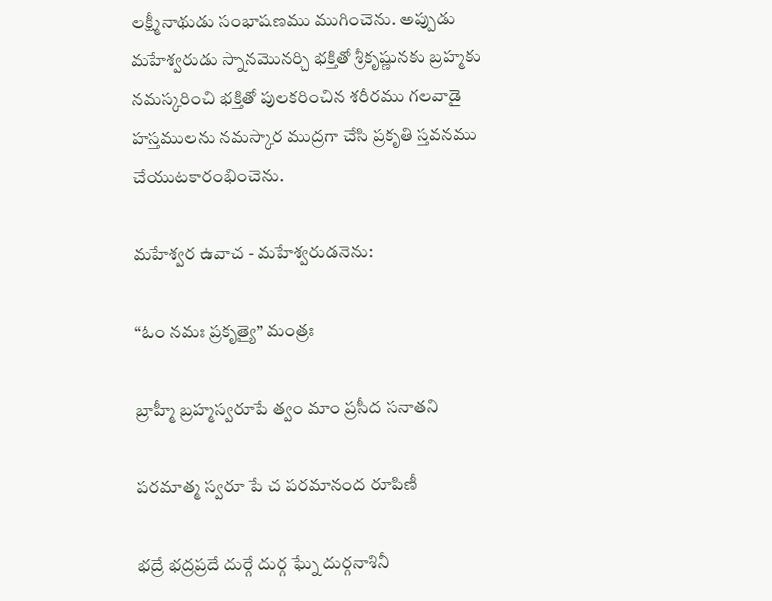లక్ష్మీనాథుడు సంభాషణము ముగించెను. అప్పుడు మహేశ్వరుడు స్నానమొనర్చి భక్తితో శ్రీకృష్ణునకు బ్రహ్మకు నమస్కరించి భక్తితో పులకరించిన శరీరము గలవాడై హస్తములను నమస్కార ముద్రగా చేసి ప్రకృతి స్తవనము చేయుటకారంభించెను.

మహేశ్వర ఉవాచ - మహేశ్వరుడనెను:

“ఓం నమః ప్రకృత్యై” మంత్రః

బ్రాహ్మీ బ్రహ్మస్వరూపే త్వం మాం ప్రసీద సనాతని

పరమాత్మ స్వరూ పే చ పరమానంద రూపిణీ

భద్రే భద్రప్రదే దుర్గే దుర్గ ఘ్నే దుర్గనాశినీ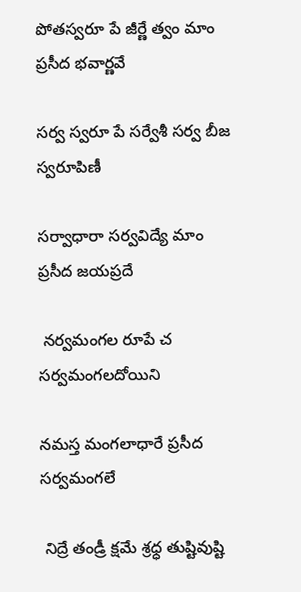పోతస్వరూ పే జీర్ణే త్వం మాం ప్రసీద భవార్ణవే

సర్వ స్వరూ పే సర్వేశీ సర్వ బీజ స్వరూపిణీ

సర్వాధారా సర్వవిద్యే మాం ప్రసీద జయప్రదే

 నర్వమంగల రూపే చ సర్వమంగలదోయిని

నమస్త మంగలాధారే ప్రసీద సర్వమంగలే

 నిద్రే తండ్రీ క్షమే శ్రధ్ధ తుష్టివుష్టి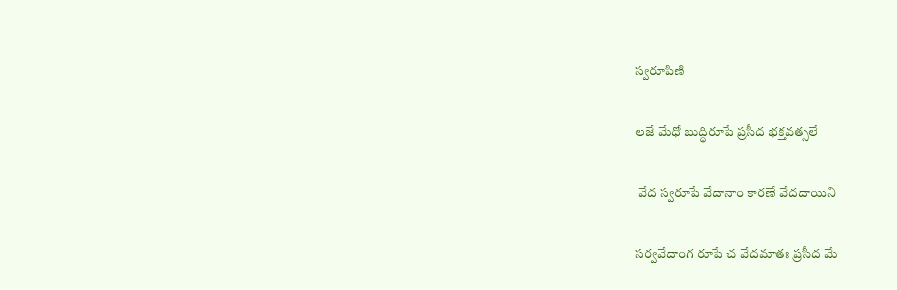స్వరూపిణి

లజే మేధో బుద్ధిరూపే ప్రసీద భక్తవత్సలే

 వేద స్వరూపే వేదానాం కారణే వేదదాయిని

సర్వవేదాంగ రూపే చ వేదమాతః ప్రసీద మే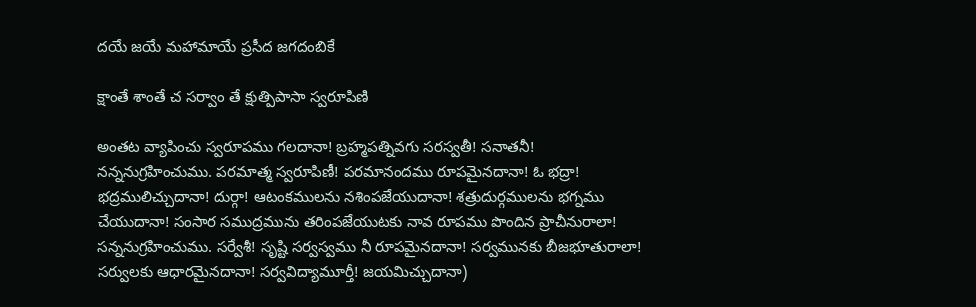దయే జయే మహామాయే ప్రసీద జగదంబికే

క్షాంతే శాంతే చ సర్వాం తే క్షుత్పిపాసా స్వరూపిణి

అంతట వ్యాపించు స్వరూపము గలదానా! బ్రహ్మపత్నివగు సరస్వతీ! సనాతనీ! నన్ననుగ్రహించుము. పరమాత్మ స్వరూపిణీ! పరమానందము రూపమైనదానా! ఓ భద్రా! భద్రములిచ్చుదానా! దుర్గా! ఆటంకములను నశింపజేయుదానా! శత్రుదుర్గములను భగ్నము చేయుదానా! సంసార సముద్రమును తరింపజేయుటకు నావ రూపము పొందిన ప్రాచీనురాలా! సన్ననుగ్రహించుము. సర్వేశీ! సృష్టి సర్వస్వము నీ రూపమైనదానా! సర్వమునకు బీజభూతురాలా! సర్వులకు ఆధారమైనదానా! సర్వవిద్యామూర్తీ! జయమిచ్చుదానా)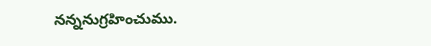నన్ననుగ్రహించుము.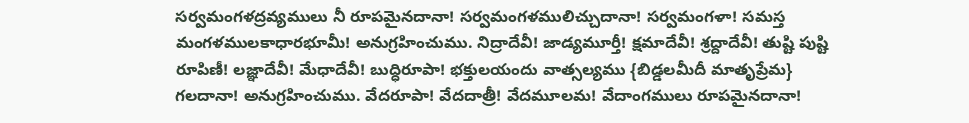సర్వమంగళద్రవ్యములు నీ రూపమైనదానా! సర్వమంగళములిచ్చుదానా! సర్వమంగళా! సమస్త మంగళములకాధారభూమీ! అనుగ్రహించుము. నిద్రాదేవీ! జాడ్యమూర్తీ! క్షమాదేవీ! శ్రద్దాదేవీ! తుష్టి పుష్టి రూపిణీ! లజ్ఞాదేవీ! మేధాదేవీ! బుద్ధిరూపా! భక్తులయందు వాత్సల్యము {బిడ్డలమీదీ మాతృప్రేమ} గలదానా! అనుగ్రహించుము. వేదరూపా! వేదదాత్రీ! వేదమూలమ! వేదాంగములు రూపమైనదానా!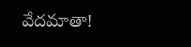వేదమాతా!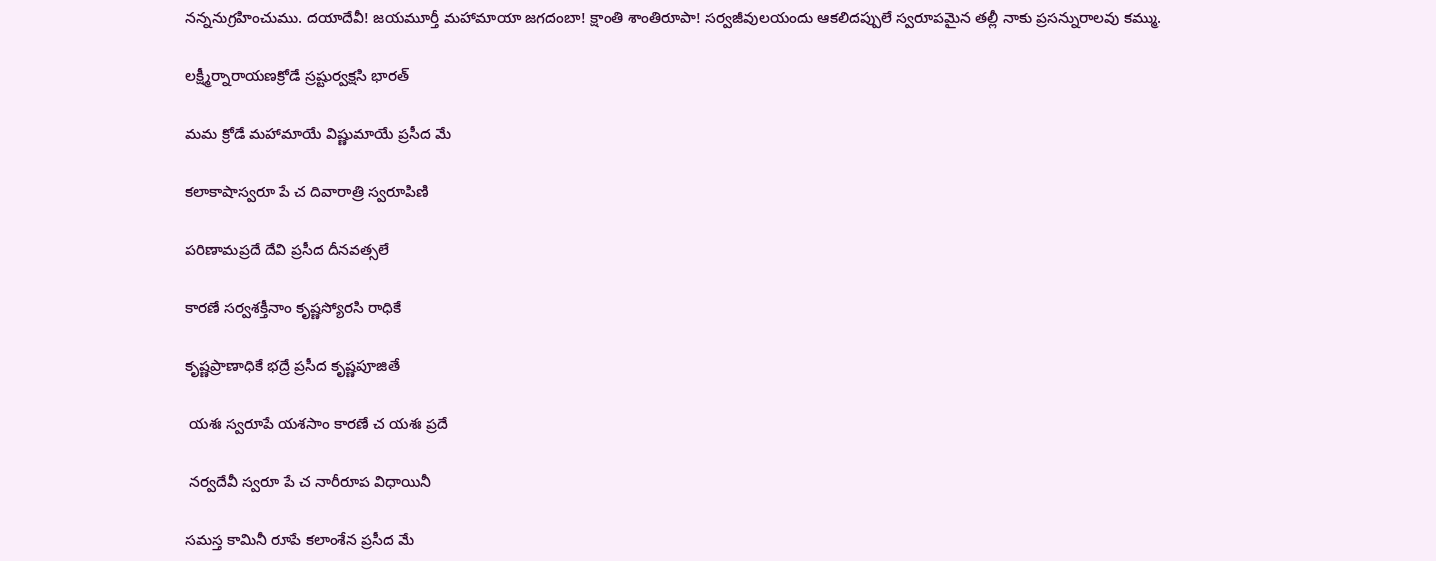నన్ననుగ్రహించుము. దయాదేవీ! జయమూర్తీ మహామాయా జగదంబా! క్షాంతి శాంతిరూపా! సర్వజీవులయందు ఆకలిదప్పులే స్వరూపమైన తల్లీ నాకు ప్రసన్నురాలవు కమ్ము.

లక్ష్మీర్నారాయణక్రోడే స్రష్టుర్వక్షసి భారత్

మమ క్రోడే మహామాయే విష్ణుమాయే ప్రసీద మే

కలాకాషాస్వరూ పే చ దివారాత్రి స్వరూపిణి

పరిణామప్రదే దేవి ప్రసీద దీనవత్సలే

కారణే సర్వశక్తీనాం కృష్ణస్యోరసి రాధికే

కృష్ణప్రాణాధికే భద్రే ప్రసీద కృష్ణపూజితే

 యశః స్వరూపే యశసాం కారణే చ యశః ప్రదే

 నర్వదేవీ స్వరూ పే చ నారీరూప విధాయినీ

సమస్త కామినీ రూపే కలాంశేన ప్రసీద మే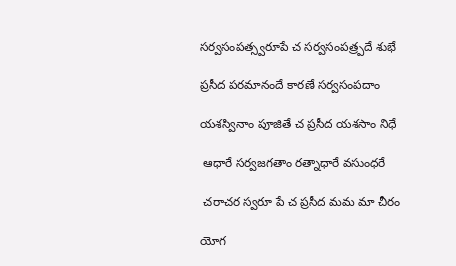సర్వసంపత్స్వరూపే చ సర్వసంపత్ర్పదే శుభే

ప్రసీద పరమానందే కారణే సర్వసంపదాం

యశస్వినాం పూజితే చ ప్రసీద యశసాం నిధే

 ఆధారే సర్వజగతాం రత్నాధారే వసుంధరే

 చరాచర స్వరూ పే చ ప్రసీద మమ మా చీరం

యోగ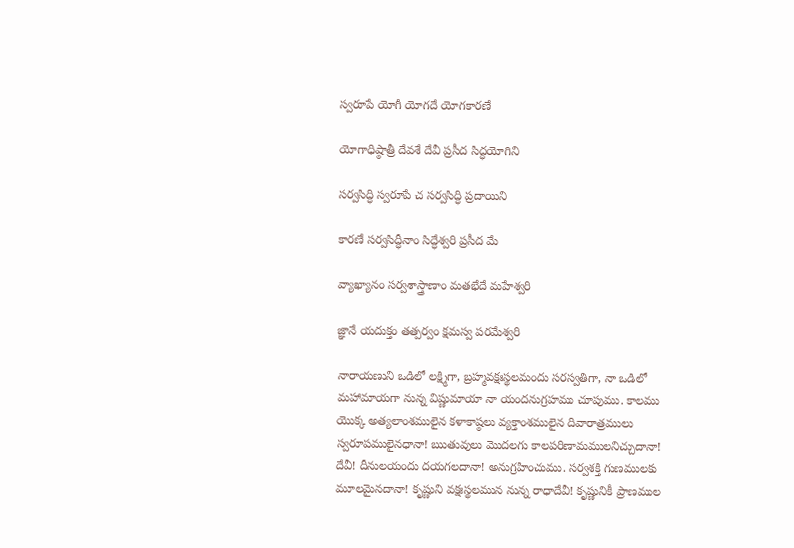స్వరూపే యోగీ యోగదే యోగకారణే

యోగాధిష్ఠాత్రీ దేవశే దేవీ ప్రసీద సిద్ధయోగిని

సర్వసిద్ధి స్వరూపే చ సర్వసిద్ధి ప్రదాయిని

కారణే సర్వసిద్ధీనాం సిద్ధేశ్వరి ప్రసీద మే

వ్యాఖ్యానం సర్వశాస్త్రాణాం మతభేదే మహేశ్వరి

జ్ఞానే యదుక్తం తత్పర్వం క్షమస్వ పరమేశ్వరి

నారాయణుని ఒడిలో లక్ష్మిగా, బ్రహ్మవక్షఃస్థలమందు సరస్వతిగా, నా ఒడిలో మహామాయగా నున్న విష్ణుమాయా నా యందనుగ్రహము చూపుము. కాలము యొక్క అత్యలాంశములైన కళాకాష్ఠలు వ్యక్తాంశములైన దివారాత్రములు స్వరూపములైనధానా! ఋతువులు మొదలగు కాలపరిణామములనిచ్చుదానా! దేవీ! దీనులయందు దయగలదానా! అనుగ్రహించుము. సర్వశక్తి గుణములకు మూలమైనదానా! కృష్ణుని వక్షఃస్థలమున నున్న రాధాదేవీ! కృష్ణునికీ ప్రాణముల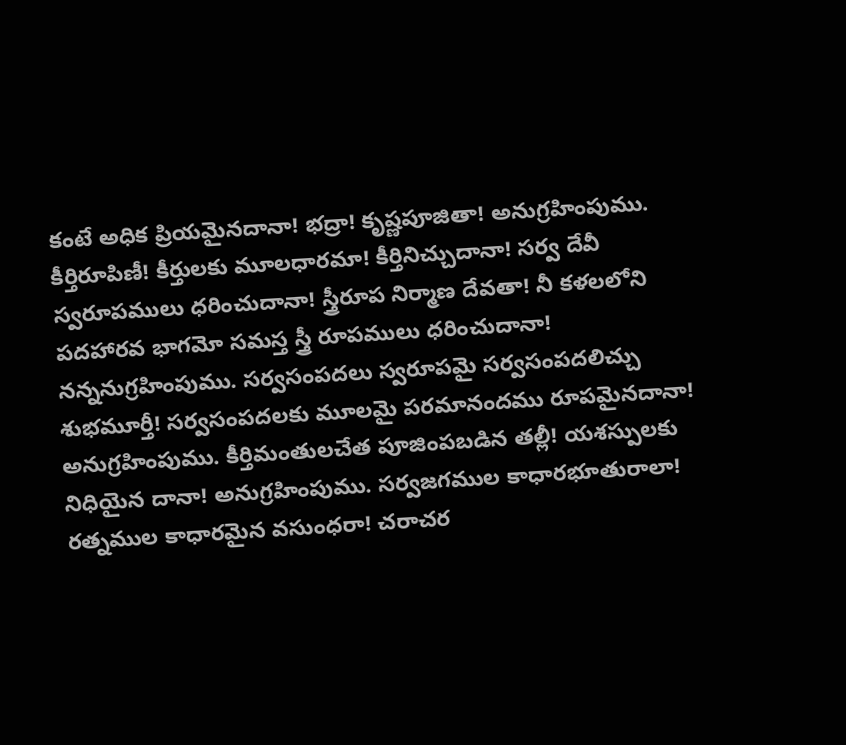కంటే అధిక ప్రియమైనదానా! భద్రా! కృష్ణపూజితా! అనుగ్రహింపుము. కీర్తిరూపిణీ! కీర్తులకు మూలధారమా! కీర్తినిచ్చుదానా! సర్వ దేవీ స్వరూపములు ధరించుదానా! స్త్రీరూప నిర్మాణ దేవతా! నీ కళలలోని పదహారవ భాగమో సమస్త స్త్రీ రూపములు ధరించుదానా! నన్ననుగ్రహింపుము. సర్వసంపదలు స్వరూపమై సర్వసంపదలిచ్చు శుభమూర్తీ! సర్వసంపదలకు మూలమై పరమానందము రూపమైనదానా! అనుగ్రహింపుము. కీర్తిమంతులచేత పూజింపబడిన తల్లీ! యశస్పులకు నిధియైన దానా! అనుగ్రహింపుము. సర్వజగముల కాధారభూతురాలా! రత్నముల కాధారమైన వసుంధరా! చరాచర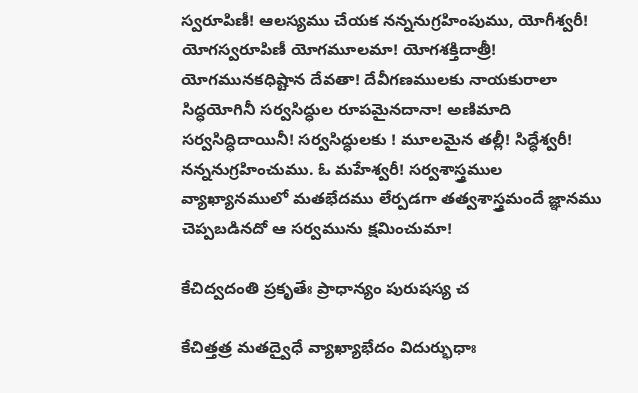స్వరూపిణీ! ఆలస్యము చేయక నన్ననుగ్రహింపుము, యోగీశ్వరీ! యోగస్వరూపిణీ యోగమూలమా! యోగశక్తిదాత్రీ! యోగమునకధిష్టాన దేవతా! దేవీగణములకు నాయకురాలా సిద్ధయోగినీ సర్వసిద్ధుల రూపమైనదానా! అణిమాది సర్వసిద్ధిదాయినీ! సర్వసిద్ధులకు ! మూలమైన తల్లీ! సిద్ధేశ్వరీ! నన్ననుగ్రహించుము. ఓ మహేశ్వరీ! సర్వశాస్త్రముల వ్యాఖ్యానములో మతభేదము లేర్పడగా తత్వశాస్త్రమందే జ్ఞానము చెప్పబడినదో ఆ సర్వమును క్షమించుమా!

కేచిద్వదంతి ప్రకృతేః ప్రాధాన్యం పురుషస్య చ

కేచిత్తత్ర మతద్వైధే వ్యాఖ్యాభేదం విదుర్భుధాః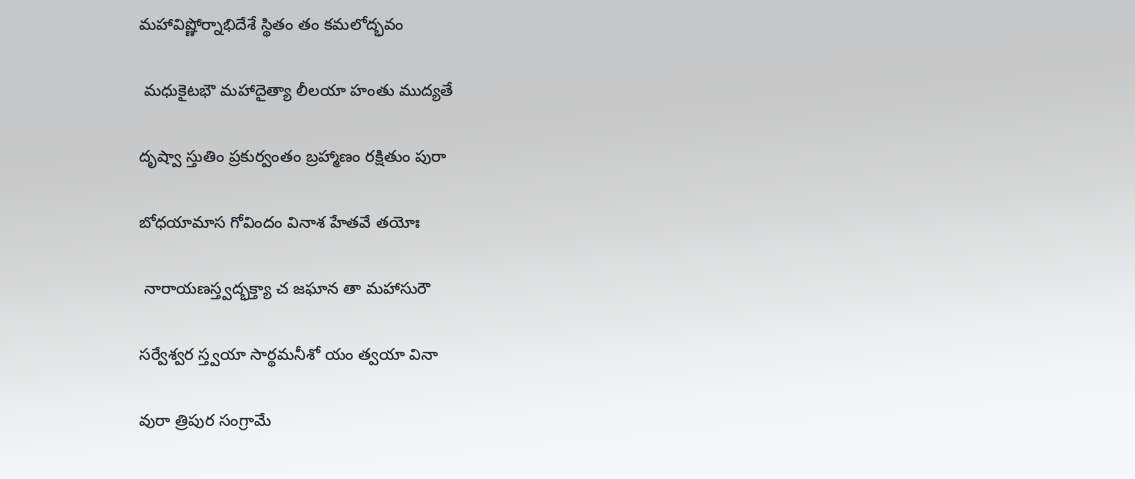మహావిష్ణోర్నాభిదేశే స్థితం తం కమలోద్భవం

 మధుకైటభౌ మహాదైత్యా లీలయా హంతు ముద్యతే

దృష్వా స్తుతిం ప్రకుర్వంతం బ్రహ్మాణం రక్షితుం పురా

బోధయామాస గోవిందం వినాశ హేతవే తయోః

 నారాయణస్త్వద్భక్త్యా చ జఘాన తా మహాసురౌ

సర్వేశ్వర స్త్వయా సార్థమనీశో యం త్వయా వినా

వురా త్రిపుర సంగ్రామే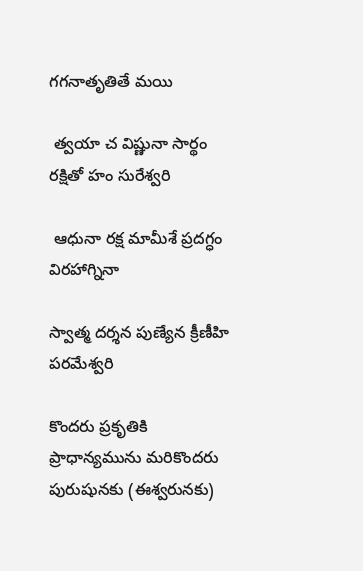గగనాతృతితే మయి

 త్వయా చ విష్ణునా సార్థం రక్షితో హం సురేశ్వరి

 ఆధునా రక్ష మామీశే ప్రదగ్ధం విరహాగ్నినా

స్వాత్మ దర్శన పుణ్యేన క్రీణీహి పరమేశ్వరి

కొందరు ప్రకృతికి ప్రాధాన్యమును మరికొందరు పురుషునకు (ఈశ్వరునకు)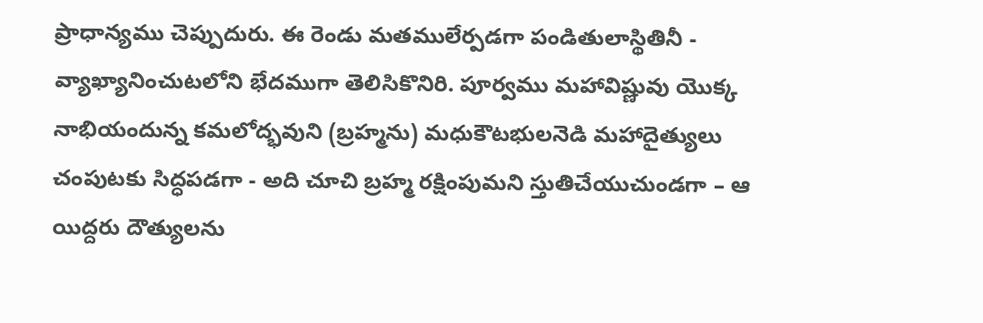ప్రాధాన్యము చెప్పుదురు. ఈ రెండు మతములేర్పడగా పండితులాస్థితినీ - వ్యాఖ్యానించుటలోని భేదముగా తెలిసికొనిరి. పూర్వము మహావిష్ణువు యొక్క నాభియందున్న కమలోద్భవుని (బ్రహ్మను) మధుకౌటభులనెడి మహాదైత్యులు చంపుటకు సిద్ధపడగా - అది చూచి బ్రహ్మ రక్షింపుమని స్తుతిచేయుచుండగా – ఆ యిద్దరు దౌత్యులను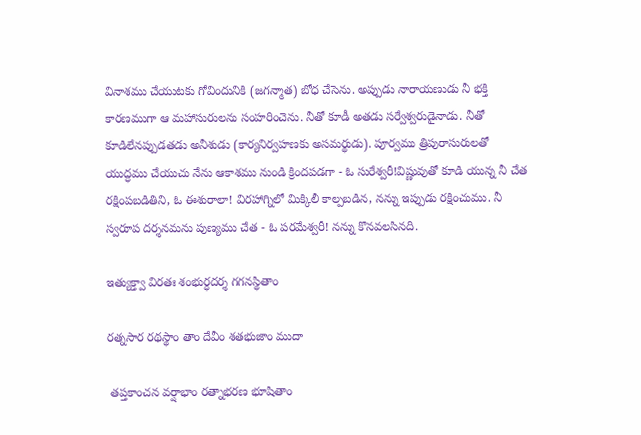వినాశము చేయుటకు గోవిందునికి (జగన్మాత) బోధ చేసెను. అప్పుడు నారాయణుడు నీ భక్తి కారణముగా ఆ మహాసురులను సంహరించెను. నీతో కూడీ అతడు సర్వేశ్వరుడైనాడు. నీతో కూడిలేనప్పుడతడు అనీశుడు (కార్యనిర్వహణకు అసమర్థుడు). పూర్వము త్రిపురాసురులతో యుద్ధము చేయుచు నేను ఆకాశము నుండి క్రిందపడగా - ఓ సురేశ్వరీ!విష్ణువుతో కూడి యున్న నీ చేత రక్షింపబడితిని, ఓ ఈశురాలా! విరహాగ్నిలో మిక్కిలీ కాల్పబడిన, నన్ను ఇప్పుడు రక్షించుము. నీ స్వరూప దర్శనమను పుణ్యము చేత - ఓ పరమేశ్వరీ! నన్ను కొనవలసినది.

ఇత్యుక్త్వా విరతః శంభుర్ధదర్శ గగనస్థితాం

రత్నసార రథస్థాం తాం దేవీం శతభుజాం ముదా

 తప్తకాంచన వర్షాభాం రత్నాభరణ భూషితాం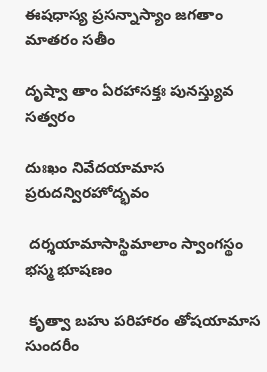ఈషధాస్య ప్రసన్నాస్యాం జగతాం మాతరం సతీం

దృష్వా తాం ఏరహాసక్తః పునస్త్యువ సత్వరం

దుఃఖం నివేదయామాస ప్రరుదన్విరహోద్భవం

 దర్శయామాసాస్థిమాలాం స్వాంగస్థం భస్మ భూషణం

 కృత్వా బహు పరిహారం తోషయామాస సుందరీం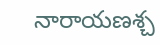నారాయణశ్చ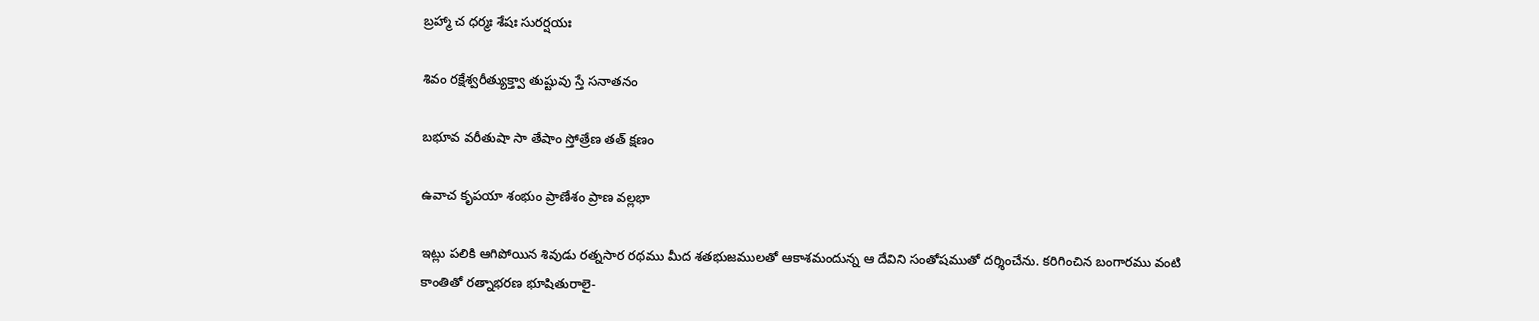బ్రహ్మా చ ధర్మః శేషః సురర్షయః

శివం రక్షేశ్వరీత్యుక్త్వా తుష్టువు స్తే సనాతనం

బభూవ వరీతుషా సా తేషాం స్తోత్రేణ తత్ క్షణం

ఉవాచ కృపయా శంభుం ప్రాణేశం ప్రాణ వల్లభా

ఇట్లు పలికి ఆగిపోయిన శివుడు రత్నసార రథము మీద శతభుజములతో ఆకాశమందున్న ఆ దేవిని సంతోషముతో దర్శించేను. కరిగించిన బంగారము వంటి కాంతితో రత్నాభరణ భూషితురాలై-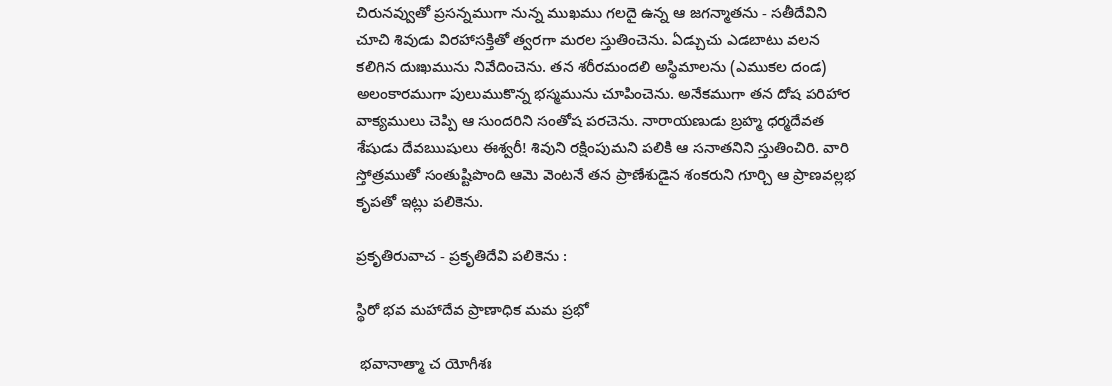చిరునవ్వుతో ప్రసన్నముగా నున్న ముఖము గలదై ఉన్న ఆ జగన్మాతను - సతీదేవిని చూచి శివుడు విరహాసక్తితో త్వరగా మరల స్తుతించెను. ఏడ్చుచు ఎడబాటు వలన కలిగిన దుఃఖమును నివేదించెను. తన శరీరమందలి అస్థిమాలను (ఎముకల దండ) అలంకారముగా పులుముకొన్న భస్మమును చూపించెను. అనేకముగా తన దోష పరిహార వాక్యములు చెప్పి ఆ సుందరిని సంతోష పరచెను. నారాయణుడు బ్రహ్మ ధర్మదేవత శేషుడు దేవఋషులు ఈశ్వరీ! శివుని రక్షింపుమని పలికి ఆ సనాతనిని స్తుతించిరి. వారి స్తోత్రముతో సంతుష్టిపొంది ఆమె వెంటనే తన ప్రాణేశుడైన శంకరుని గూర్చి ఆ ప్రాణవల్లభ కృపతో ఇట్లు పలికెను.

ప్రకృతిరువాచ - ప్రకృతిదేవి పలికెను :

స్థిరో భవ మహాదేవ ప్రాణాధిక మమ ప్రభో

 భవానాత్మా చ యోగీశః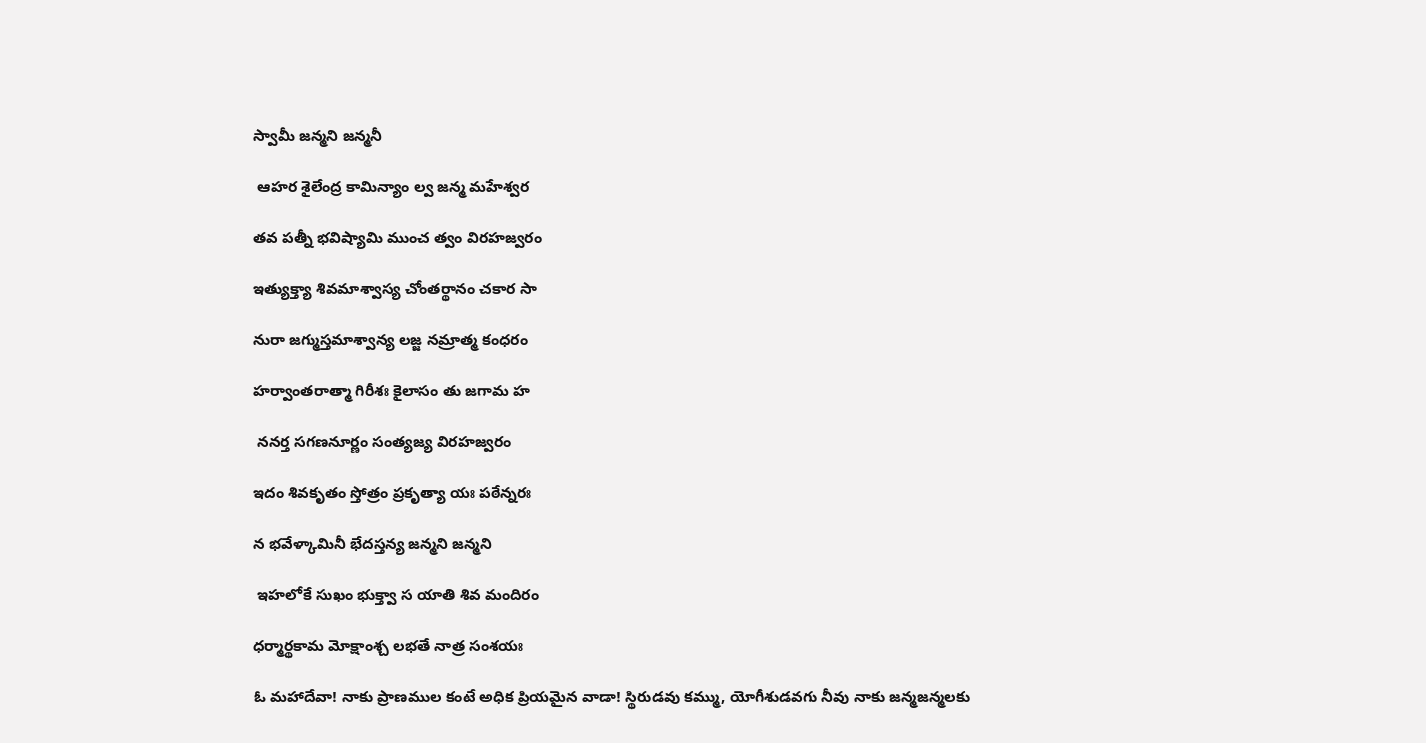స్వామీ జన్మని జన్మనీ

 ఆహర శైలేంద్ర కామిన్యాం ల్వ జన్మ మహేశ్వర

తవ పత్నీ భవిష్యామి ముంచ త్వం విరహజ్వరం

ఇత్యుక్త్యా శివమాశ్వాస్య చోంతర్థానం చకార సా

నురా జగ్ముస్తమాశ్వాన్య లజ్జ నమ్రాత్మ కంధరం

హర్వాంతరాత్మా గిరీశః కైలాసం తు జగామ హ

 ననర్త సగణనూర్ణం సంత్యజ్య విరహజ్వరం

ఇదం శివకృతం స్తోత్రం ప్రకృత్యా యః పఠేన్నరః

న భవేళ్కామినీ భేదస్తన్య జన్మని జన్మని

 ఇహలోకే సుఖం భుక్త్వా స యాతి శివ మందిరం

ధర్మార్థకామ మోక్షాంశ్చ లభతే నాత్ర సంశయః

ఓ మహాదేవా! నాకు ప్రాణముల కంటే అధిక ప్రియమైన వాడా! స్థిరుడవు కమ్ము, యోగీశుడవగు నీవు నాకు జన్మజన్మలకు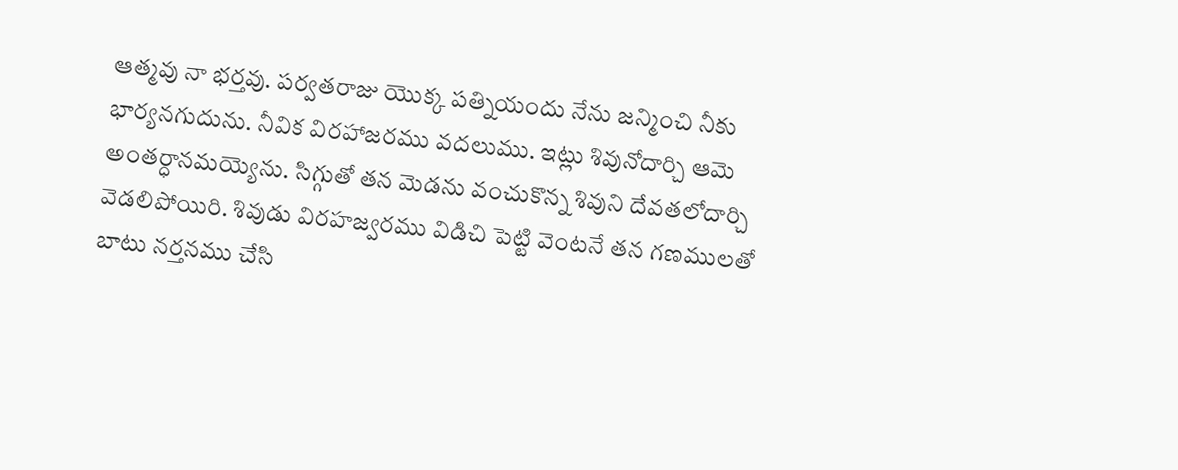ఆత్మవు నా భర్తవు. పర్వతరాజు యొక్క పత్నియందు నేను జన్మించి నీకు భార్యనగుదును. నీవిక విరహాజరము వదలుము. ఇట్లు శివునోదార్చి ఆమె అంతర్ధానమయ్యెను. సిగ్గుతో తన మెడను వంచుకొన్న శివుని దేవతలోదార్చి వెడలిపోయిరి. శివుడు విరహజ్వరము విడిచి పెట్టి వెంటనే తన గణములతో బాటు నర్తనము చేసి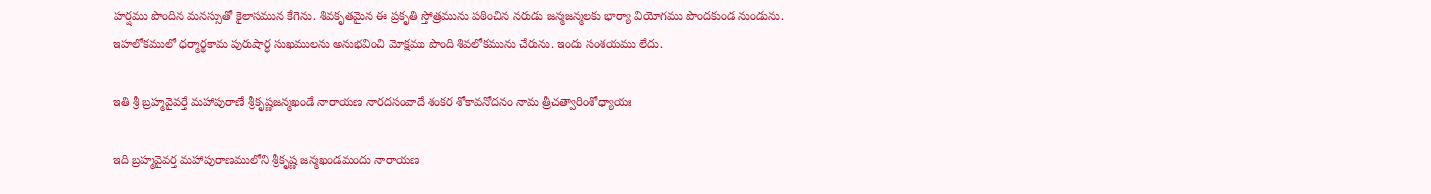హర్షము పొందిన మనస్సుతో కైలాసమున కేగెను. శివకృతమైన ఈ ప్రకృతి స్తోత్రమును పఠించిన నరుడు జన్మజన్మలకు భార్యా వియోగము పొందకుండ నుండును. ఇహలోకములో ధర్మార్థకామ పురుషార్ధ సుఖములను అనుభవించి మోక్షము పొంది శివలోకమును చేరును. ఇందు సంశయము లేదు.

ఇతి శ్రీ బ్రహ్మవైవర్తే మహాపురాణే శ్రీకృష్ణజన్మఖండే నారాయణ నారదసంవాదే శంకర శోకావనోదనం నామ త్రీచత్వారింశోధ్యాయః

ఇది బ్రహ్మవైవర్త మహాపురాణములోని శ్రీకృష్ణ జన్మఖండమందు నారాయణ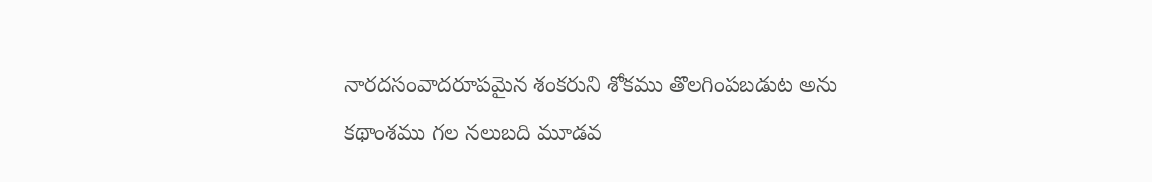నారదసంవాదరూపమైన శంకరుని శోకము తొలగింపబడుట అను కథాంశము గల నలుబది మూడవ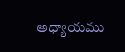అధ్యాయము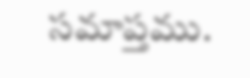సమాప్తము.